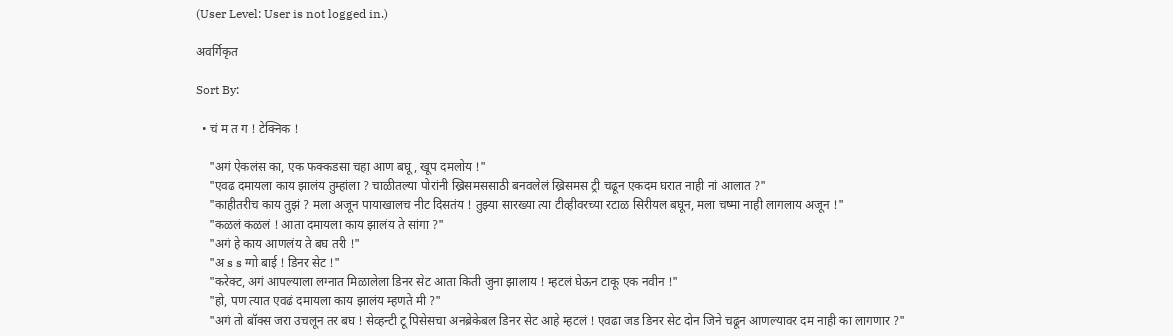(User Level: User is not logged in.)

अवर्गिकृत

Sort By:

  • चं म त ग ! टेक्निक !

    "अगं ऐकलंस का, एक फक्कडसा चहा आण बघू, खूप दमलोय !"
    "एवढ दमायला काय झालंय तुम्हांला ? चाळीतल्या पोरांनी ख्रिसमससाठी बनवलेलं ख्रिसमस ट्री चढून एकदम घरात नाही नां आलात ?"
    "काहीतरीच काय तुझं ? मला अजून पायाखालच नीट दिसतंय ! तुझ्या सारख्या त्या टीव्हीवरच्या रटाळ सिरीयल बघून, मला चष्मा नाही लागलाय अजून !"
    "कळलं कळलं ! आता दमायला काय झालंय ते सांगा ?"
    "अगं हे काय आणलंय ते बघ तरी !"
    "अ s s ग्गो बाई ! डिनर सेट !"
    "करेक्ट, अगं आपल्याला लग्नात मिळालेला डिनर सेट आता किती जुना झालाय ! म्हटलं घेऊन टाकू एक नवीन !"
    "हो, पण त्यात एवढं दमायला काय झालंय म्हणते मी ?"
    "अगं तो बॉक्स जरा उचलून तर बघ ! सेव्हन्टी टू पिसेसचा अनब्रेकेबल डिनर सेट आहे म्हटलं ! एवढा जड डिनर सेट दोन जिने चढून आणल्यावर दम नाही का लागणार ?"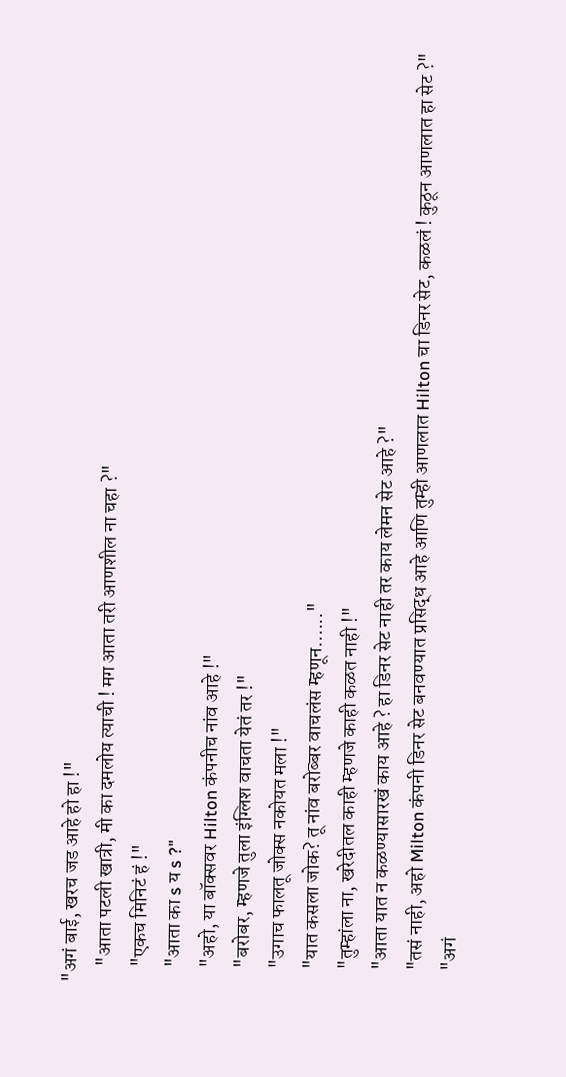"अगं बाई, खरच जड आहे हो हा !"
    "आता पटली खात्री, मी का दमलोय त्याची ! मग आता तरी आणशील ना चहा ?"
    "एकच मिनिटं हं !"
    "आता का s य s ?"
    "अहो, या बॉक्सवर Hilton कंपनीच नांव आहे !"
    "बरोबर, म्हणजे तुला इंग्लिश वाचता येतं तर !"
    "उगाच फालतू जोक्स नकोयत मला !"
    "यात कसला जोक? तू नांव बरोब्बर वाचलंस म्हणून......"
    "तुम्हांला ना, खरेदीतल काही म्हणजे काही कळत नाही !"
    "आता यात न कळण्यासारखं काय आहे ? हा डिनर सेट नाही तर काय लेमन सेट आहे ?"
    "तसं नाही, अहो Milton कंपनी डिनर सेट बनवण्यात प्रसिद्ध आहे आणि तुम्ही आणलात Hilton चा डिनर सेट, कळलं ! कुठून आणलात हा सेट ?"
    "अगं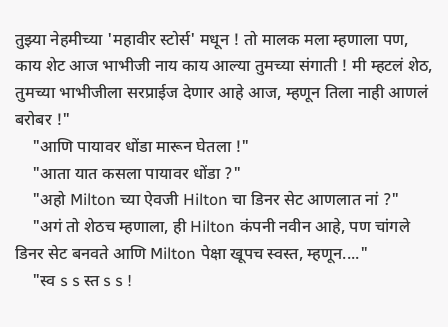तुझ्या नेहमीच्या 'महावीर स्टोर्स' मधून ! तो मालक मला म्हणाला पण, काय शेट आज भाभीजी नाय काय आल्या तुमच्या संगाती ! मी म्हटलं शेठ, तुमच्या भाभीजीला सरप्राईज देणार आहे आज, म्हणून तिला नाही आणलं बरोबर !"
    "आणि पायावर धोंडा मारून घेतला !"
    "आता यात कसला पायावर धोंडा ?"
    "अहो Milton च्या ऐवजी Hilton चा डिनर सेट आणलात नां ?"
    "अगं तो शेठच म्हणाला, ही Hilton कंपनी नवीन आहे, पण चांगले डिनर सेट बनवते आणि Milton पेक्षा खूपच स्वस्त, म्हणून...."
    "स्व s s स्त s s !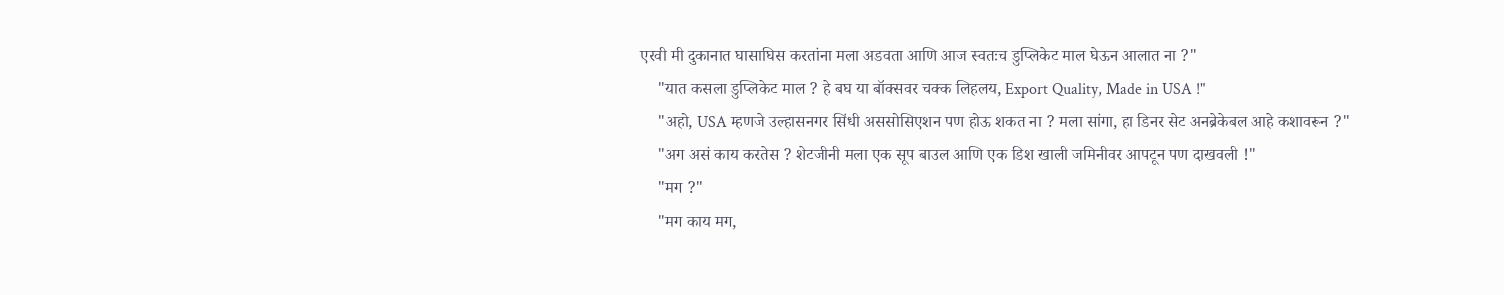एरवी मी दुकानात घासाघिस करतांना मला अडवता आणि आज स्वतःच डुप्लिकेट माल घेऊन आलात ना ?"
    "यात कसला डुप्लिकेट माल ? हे बघ या बॉक्सवर चक्क लिहलय, Export Quality, Made in USA !"
    "अहो, USA म्हणजे उल्हासनगर सिंधी अससोसिएशन पण होऊ शकत ना ? मला सांगा, हा डिनर सेट अनब्रेकेबल आहे कशावरून ?"
    "अग असं काय करतेस ? शेटजीनी मला एक सूप बाउल आणि एक डिश खाली जमिनीवर आपटून पण दाखवली !"
    "मग ?"
    "मग काय मग,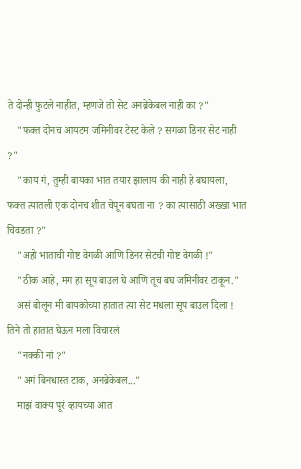ते दोन्ही फुटले नाहीत, म्हणजे तो सेट अनब्रेकेबल नाही का ?"
    "फक्त दोनच आयटम जमिनीवर टेस्ट केले ? सगळा डिनर सेट नाही ?"
    "काय गं, तुम्ही बायका भात तयार झालाय की नाही हे बघायला, फक्त त्यातली एक दोनच शीत चेपून बघता ना ? का त्यासाठी अख्खा भात चिवडता ?"
    "अहो भाताची गोष्ट वेगळी आणि डिनर सेटची गोष्ट वेगळी !"
    "ठीक आहे, मग हा सूप बाउल घे आणि तूच बघ जमिनीवर टाकून."
    असं बोलून मी बायकोच्या हातात त्या सेट मधला सूप बाउल दिला ! तिने तो हातात घेऊन मला विचारलं
    "नक्की नां ?"
    "अगं बिनधास्त टाक, अनब्रेकेबल..."
    माझं वाक्य पूरं व्हायच्या आत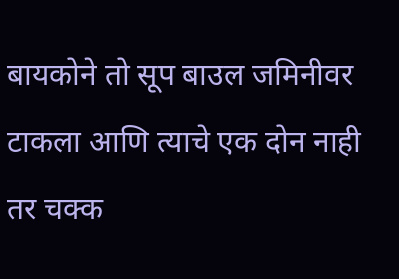बायकोने तो सूप बाउल जमिनीवर टाकला आणि त्याचे एक दोन नाही तर चक्क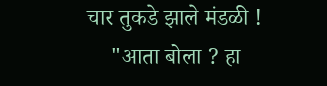चार तुकडे झाले मंडळी !
    "आता बोला ? हा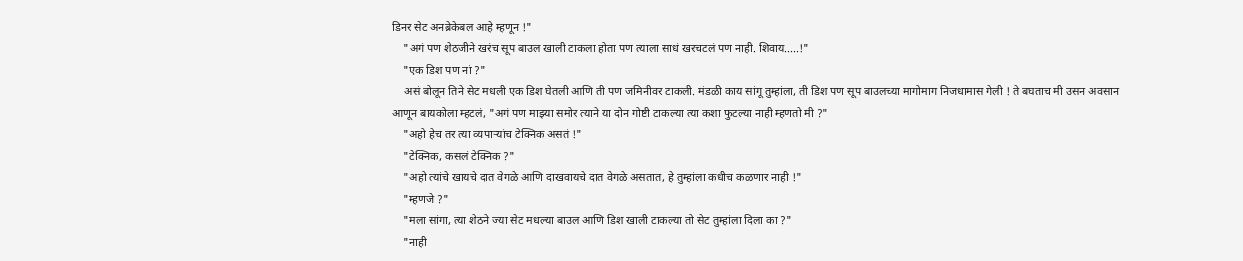डिनर सेट अनब्रेकेबल आहे म्हणून !"
    "अगं पण शेठजीने खरंच सूप बाउल खाली टाकला होता पण त्याला साधं खरचटलं पण नाही. शिवाय.....!"
    "एक डिश पण नां ?"
    असं बोलून तिने सेट मधली एक डिश घेतली आणि ती पण जमिनीवर टाकली. मंडळी काय सांगू तुम्हांला, ती डिश पण सूप बाउलच्या मागोमाग निजधामास गेली ! ते बघताच मी उसन अवसान आणून बायकोला म्हटलं, "अगं पण माझ्या समोर त्याने या दोन गोष्टी टाकल्या त्या कशा फुटल्या नाही म्हणतो मी ?"
    "अहो हेच तर त्या व्यपाऱ्यांच टेक्निक असतं !"
    "टेक्निक, कसलं टेक्निक ?"
    "अहो त्यांचे खायचे दात वेगळे आणि दाखवायचे दात वेगळे असतात, हे तुम्हांला कधीच कळणार नाही !"
    "म्हणजे ?"
    "मला सांगा, त्या शेठने ज्या सेट मधल्या बाउल आणि डिश खाली टाकल्या तो सेट तुम्हांला दिला का ?"
    "नाही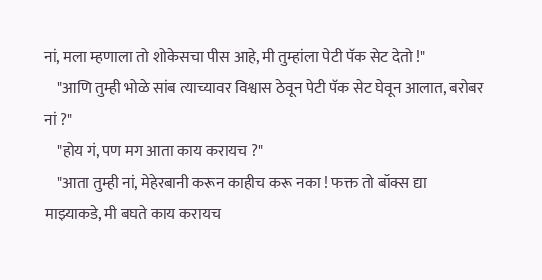नां, मला म्हणाला तो शोकेसचा पीस आहे, मी तुम्हांला पेटी पॅक सेट देतो !"
    "आणि तुम्ही भोळे सांब त्याच्यावर विश्वास ठेवून पेटी पॅक सेट घेवून आलात, बरोबर नां ?"
    "होय गं, पण मग आता काय करायच ?"
    "आता तुम्ही नां, मेहेरबानी करून काहीच करू नका ! फक्त तो बॉक्स द्या माझ्याकडे, मी बघते काय करायच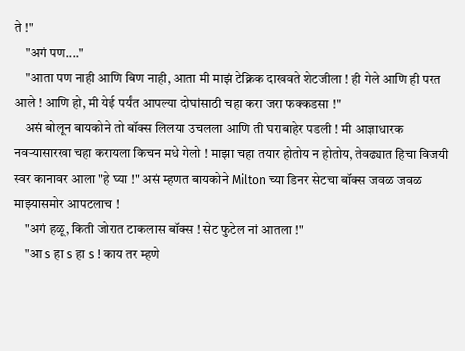ते !"
    "अगं पण...."
    "आता पण नाही आणि बिण नाही, आता मी माझं टेक्निक दाखवते शेटजीला ! ही गेले आणि ही परत आले ! आणि हो, मी येई पर्यंत आपल्या दोघांसाठी चहा करा जरा फक्कडसा !"
    असं बोलून बायकोने तो बॉक्स लिलया उचलला आणि ती घराबाहेर पडली ! मी आज्ञाधारक नवऱ्यासारखा चहा करायला किचन मधे गेलो ! माझा चहा तयार होतोय न होतोय, तेवढ्यात हिचा विजयी स्वर कानावर आला "हे घ्या !" असं म्हणत बायकोने Milton च्या डिनर सेटचा बॉक्स जवळ जवळ माझ्यासमोर आपटलाच !
    "अगं हळू, किती जोरात टाकलास बॉक्स ! सेट फुटेल नां आतला !"
    "आ s हा s हा s ! काय तर म्हणे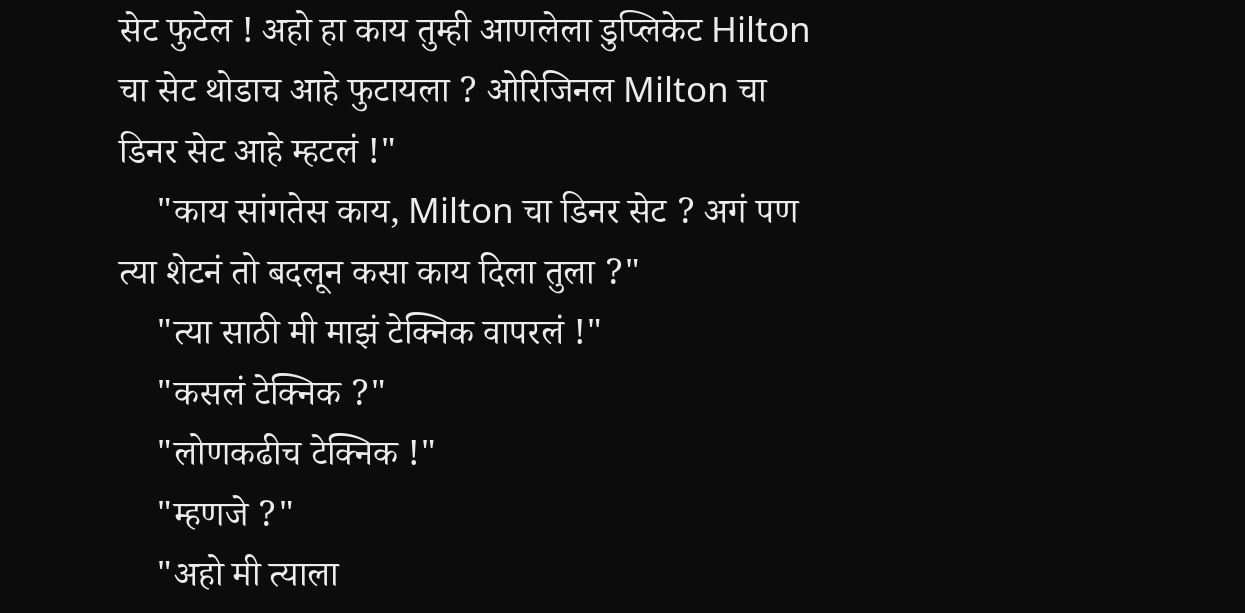सेट फुटेल ! अहो हा काय तुम्ही आणलेला डुप्लिकेट Hilton चा सेट थोडाच आहे फुटायला ? ओरिजिनल Milton चा डिनर सेट आहे म्हटलं !"
    "काय सांगतेस काय, Milton चा डिनर सेट ? अगं पण त्या शेटनं तो बदलून कसा काय दिला तुला ?"
    "त्या साठी मी माझं टेक्निक वापरलं !"
    "कसलं टेक्निक ?"
    "लोणकढीच टेक्निक !"
    "म्हणजे ?"
    "अहो मी त्याला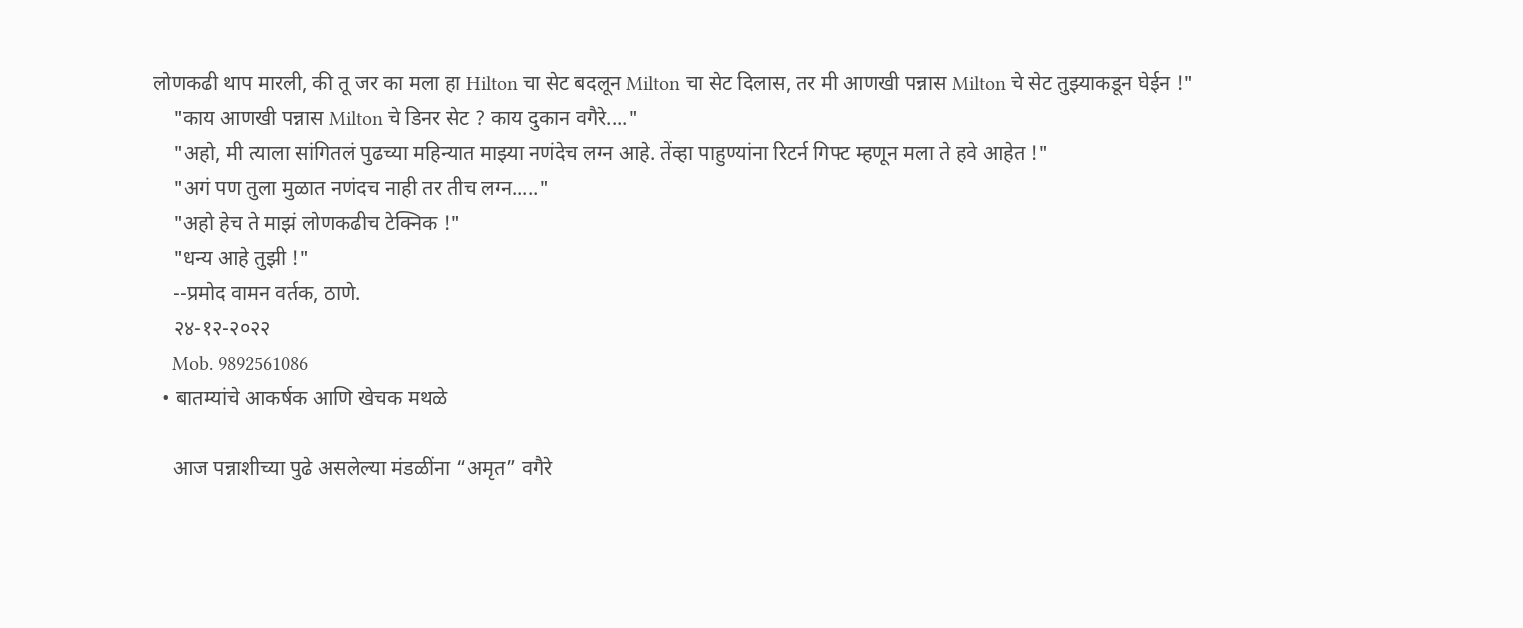लोणकढी थाप मारली, की तू जर का मला हा Hilton चा सेट बदलून Milton चा सेट दिलास, तर मी आणखी पन्नास Milton चे सेट तुझ्याकडून घेईन !"
    "काय आणखी पन्नास Milton चे डिनर सेट ? काय दुकान वगैरे...."
    "अहो, मी त्याला सांगितलं पुढच्या महिन्यात माझ्या नणंदेच लग्न आहे. तेंव्हा पाहुण्यांना रिटर्न गिफ्ट म्हणून मला ते हवे आहेत !"
    "अगं पण तुला मुळात नणंदच नाही तर तीच लग्न....."
    "अहो हेच ते माझं लोणकढीच टेक्निक !"
    "धन्य आहे तुझी !"
    --प्रमोद वामन वर्तक, ठाणे.
    २४-१२-२०२२
    Mob. 9892561086
  • बातम्यांचे आकर्षक आणि खेचक मथळे

    आज पन्नाशीच्या पुढे असलेल्या मंडळींना “अमृत” वगैरे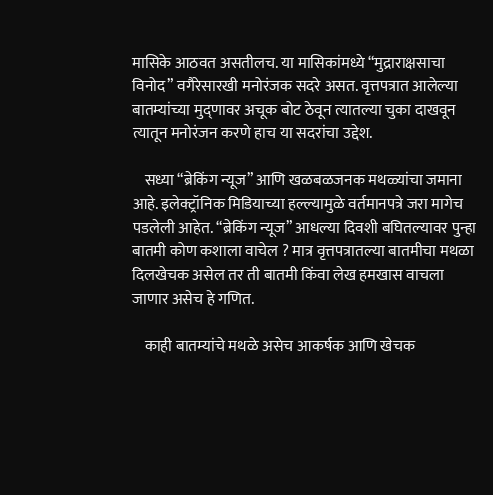मासिके आठवत असतीलच. या मासिकांमध्ये “मुद्राराक्षसाचा विनोद” वगैरेसारखी मनोरंजक सदरे असत. वृत्तपत्रात आलेल्या बातम्यांच्या मुद्णावर अचूक बोट ठेवून त्यातल्या चुका दाखवून त्यातून मनोरंजन करणे हाच या सदरांचा उद्देश.

    सध्या “ब्रेकिंग न्यूज” आणि खळबळजनक मथळ्यांचा जमाना आहे. इलेक्ट्रॉनिक मिडियाच्या हल्ल्यामुळे वर्तमानपत्रे जरा मागेच पडलेली आहेत. “ब्रेकिंग न्यूज” आधल्या दिवशी बघितल्यावर पुन्हा बातमी कोण कशाला वाचेल ? मात्र वृत्तपत्रातल्या बातमीचा मथळा दिलखेचक असेल तर ती बातमी किंवा लेख हमखास वाचला जाणार असेच हे गणित.

    काही बातम्यांचे मथळे असेच आकर्षक आणि खेचक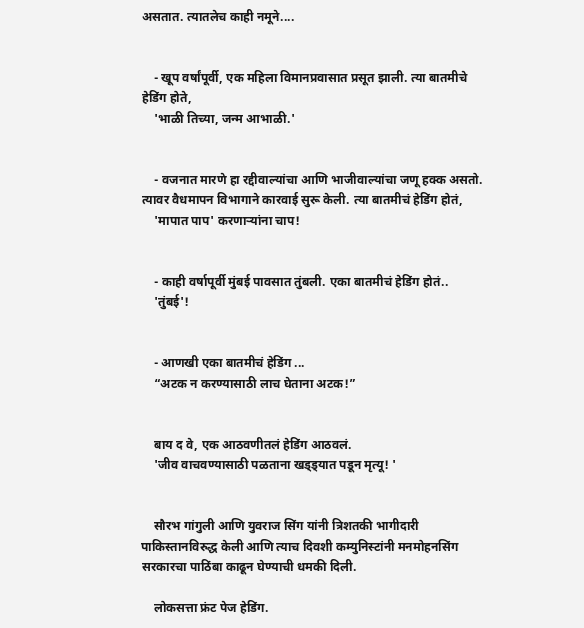असतात. त्यातलेच काही नमूने....


    - खूप वर्षांपूर्वी, एक महिला विमानप्रवासात प्रसूत झाली. त्या बातमीचे हेडिंग होते,
    'भाळी तिच्या, जन्म आभाळी.'


    - वजनात मारणे हा रद्दीवाल्यांचा आणि भाजीवाल्यांचा जणू हक्क असतो. त्यावर वैधमापन विभागाने कारवाई सुरू केली. त्या बातमीचं हेडिंग होतं,
    'मापात पाप' करणार्‍यांना चाप!


    - काही वर्षापूर्वी मुंबई पावसात तुंबली. एका बातमीचं हेडिंग होतं..
    'तुंबई'!


    - आणखी एका बातमीचं हेडिंग ...
    “अटक न करण्यासाठी लाच घेताना अटक!”


    बाय द वे, एक आठवणीतलं हेडिंग आठवलं.
    'जीव वाचवण्यासाठी पळताना खड्ड्यात पडून मृत्यू! '


    सौरभ गांगुली आणि युवराज सिंग यांनी त्रिशतकी भागीदारी पाकिस्तानविरुद्ध केली आणि त्याच दिवशी कम्युनिस्टांनी मनमोहनसिंग सरकारचा पाठिंबा काढून घेण्याची धमकी दिली.

    लोकसत्ता फ्रंट पेज हेडिंग.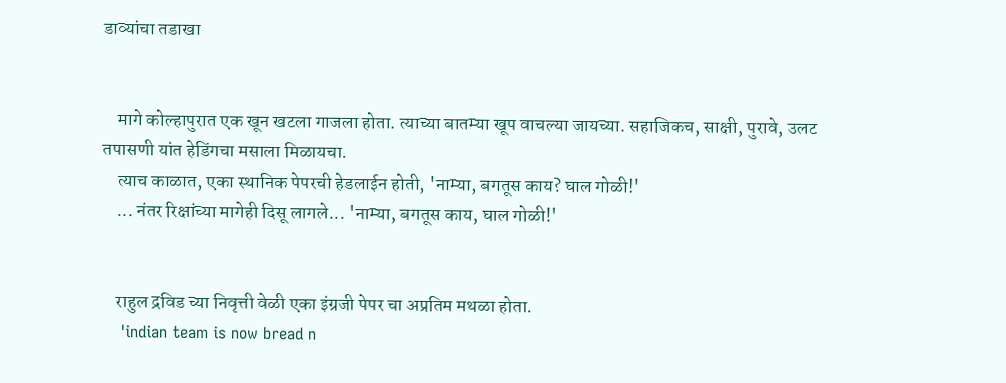डाव्यांचा तडाखा


    मागे कोल्हापुरात एक खून खटला गाजला होता. त्याच्या बातम्या खूप वाचल्या जायच्या. सहाजिकच, साक्षी, पुरावे, उलट तपासणी यांत हेडिंगचा मसाला मिळायचा.
    त्याच काळात, एका स्थानिक पेपरची हेडलाईन होती, 'नाम्या, बगतूस काय? घाल गोळी!'
    ... नंतर रिक्षांच्या मागेही दिसू लागले... 'नाम्या, बगतूस काय, घाल गोळी!'


    राहुल द्रविड च्या निवृत्ती वेळी एका इंग्रजी पेपर चा अप्रतिम मथळा होता.
    'indian team is now bread n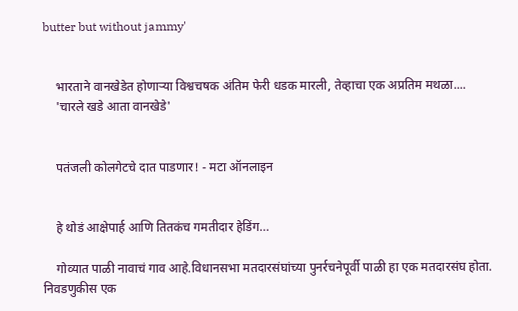butter but without jammy'


    भारताने वानखेडेत होणाऱ्या विश्वचषक अंतिम फेरी धडक मारली, तेव्हाचा एक अप्रतिम मथळा....
    'चारले खडे आता वानखेडे'


    पतंजली कोलगेटचे दात पाडणार! - मटा ऑनलाइन


    हे थोडं आक्षेपार्ह आणि तितकंच गमतीदार हेडिंग…

    गोव्यात पाळी नावाचं गाव आहे.विधानसभा मतदारसंघांच्या पुनर्रचनेपूर्वी पाळी हा एक मतदारसंघ होता. निवडणुकीस एक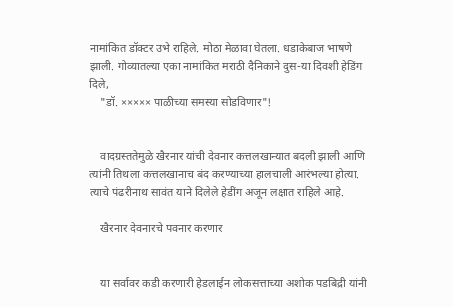नामांकित डॉक्टर उभे राहिले. मोठा मेळावा घेतला. धडाकेबाज भाषणे झाली. गोव्यातल्या एका नामांकित मराठी दैनिकाने दुस-या दिवशी हेडिंग दिले,
    "डॉ. ××××× पाळीच्या समस्या सोडविणार"!


    वादग्रस्ततेमुळे खैरनार यांची देवनार कत्तलखान्यात बदली झाली आणि त्यांनी तिथला कत्तलखानाच बंद करण्याच्या हालचाली आरंभल्या होत्या. त्याचे पंढरीनाथ सावंत याने दिलेले हेडींग अजून लक्षात राहिले आहे.

    खैरनार देवनारचे पवनार करणार


    या सर्वावर कडी करणारी हेडलाईन लोकसत्ताच्या अशोक पडबिद्री यांनी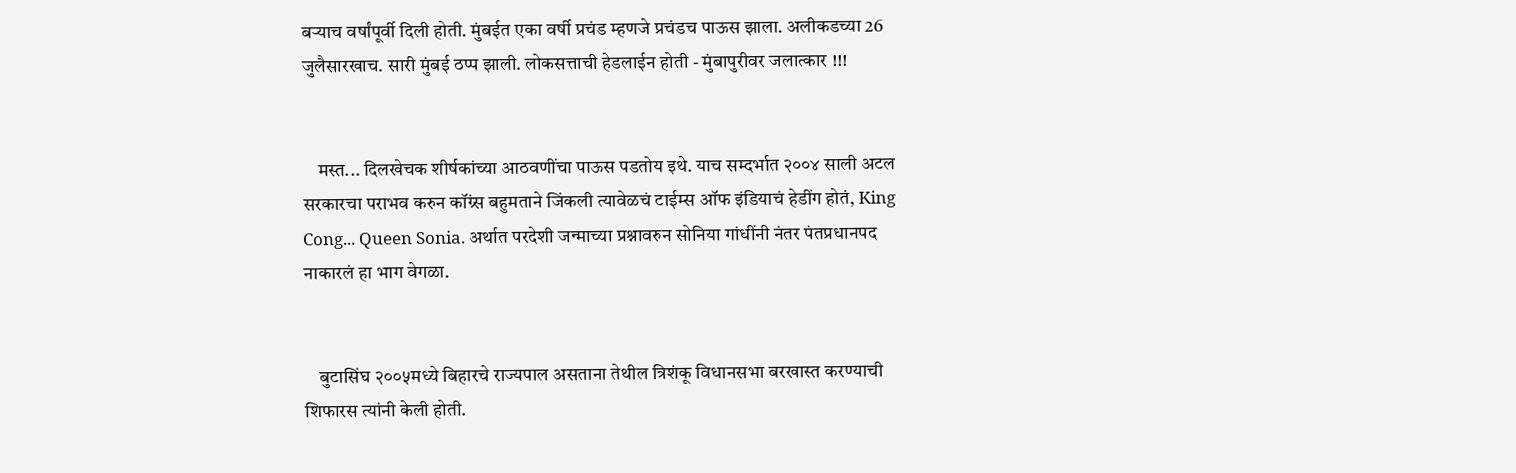बर्‍याच वर्षांपूर्वी दिली होती. मुंबईत एका वर्षी प्रचंड म्हणजे प्रचंडच पाऊस झाला. अलीकडच्या 26 जुलैसारखाच. सारी मुंबई ठप्प झाली. लोकसत्ताची हेडलाईन होती - मुंबापुरीवर जलात्कार !!!


    मस्त... दिलखेचक शीर्षकांच्या आठवणींचा पाऊस पडतोय इथे. याच सम्दर्भात २००४ साली अटल सरकारचा पराभव करुन कॉंग्र्स बहुमताने जिंकली त्यावेळचं टाईम्स ऑफ इंडियाचं हेडींग होतं, King Cong... Queen Sonia. अर्थात परदेशी जन्माच्या प्रश्नावरुन सोनिया गांधींनी नंतर पंतप्रधानपद नाकारलं हा भाग वेगळा.


    बुटासिंघ २००५मध्ये बिहारचे राज्यपाल असताना तेथील त्रिशंकू विधानसभा बरखास्त करण्याची शिफारस त्यांनी केली होती.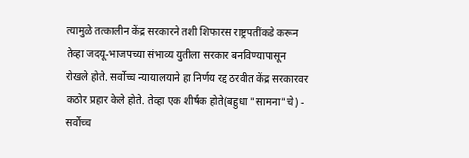त्यामुळे तत्कालीन केंद्र सरकारने तशी शिफारस राष्ट्रपतींकडे करून तेव्हा जदयू-भाजपच्या संभाव्य युतीला सरकार बनविण्यापासून रोखले होते. सर्वोच्च न्यायालयाने हा निर्णय रद्द ठरवीत केंद्र सरकारवर कठोर प्रहार केले होते. तेव्हा एक शीर्षक होते(बहुधा "सामना"चे) - सर्वोच्च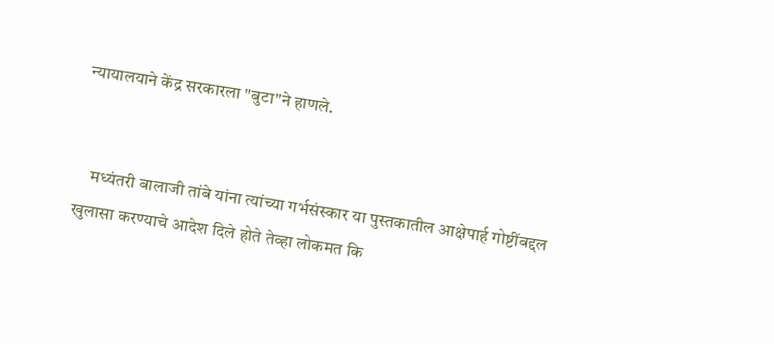न्यायालयाने केंद्र सरकारला "बुटा"ने हाणले.


    मध्यंतरी बालाजी तांबे यांना त्यांच्या गर्भसंस्कार या पुस्तकातील आक्षेपार्ह गोष्टींबद्दल खुलासा करण्याचे आदेश दिले होते तेव्हा लोकमत कि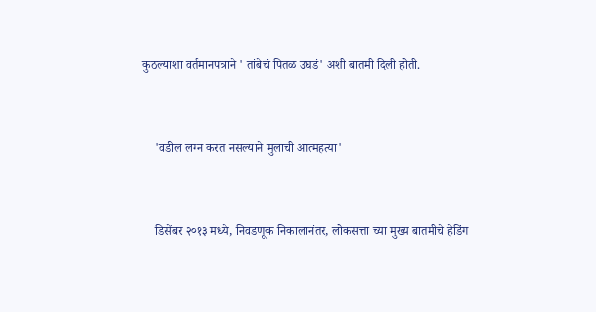कुठल्याशा वर्तमानपत्राने ' तांबेचं पितळ उघडं' अशी बातमी दिली होती.


    'वडील लग्न करत नसल्याने मुलाची आत्महत्या'


    डिसेंबर २०१३ मध्ये, निवडणूक निकालानंतर, लोकसत्ता च्या मुख्य बातमीचे हेडिंग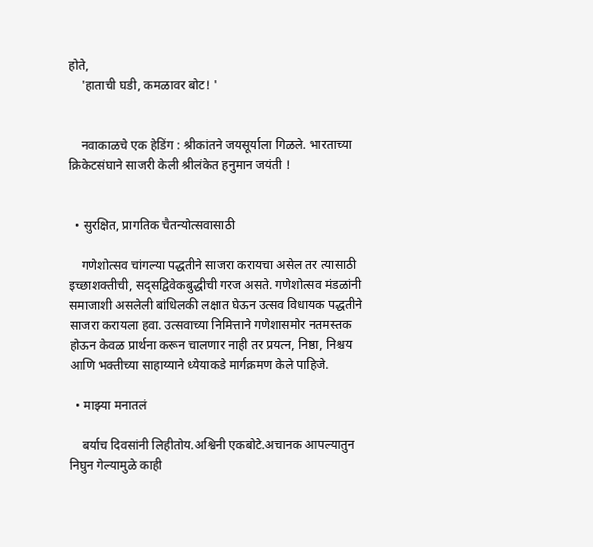होते,
    'हाताची घडी, कमळावर बोट! '


    नवाकाळचे एक हेडिंग : श्रीकांतने जयसूर्याला गिळले. भारताच्या क्रिकेटसंघाने साजरी केली श्रीलंकेत हनुमान जयंती !


  • सुरक्षित, प्रागतिक चैतन्योत्सवासाठी

    गणेशोत्सव चांगल्या पद्धतीने साजरा करायचा असेल तर त्यासाठी इच्छाशक्तीची, सद्सद्विवेकबुद्धीची गरज असते. गणेशोत्सव मंडळांनी समाजाशी असलेली बांधिलकी लक्षात घेऊन उत्सव विधायक पद्धतीने साजरा करायला हवा. उत्सवाच्या निमित्ताने गणेशासमोर नतमस्तक होऊन केवळ प्रार्थना करून चालणार नाही तर प्रयत्न, निष्ठा, निश्चय आणि भक्तीच्या साहाय्याने ध्येयाकडे मार्गक्रमण केले पाहिजे.

  • माझ्या मनातलं

    बर्याच दिवसांनी लिहीतोय.अश्विनी एकबोटे.अचानक आपल्यातुन निघुन गेल्यामुळे काही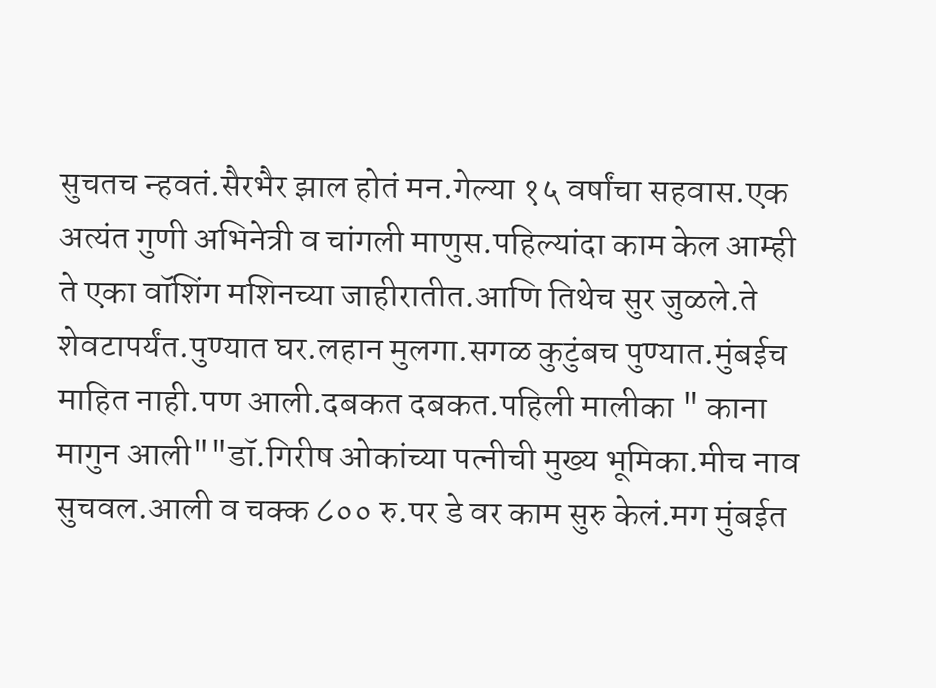सुचतच न्हवतं.सैरभैर झाल होतं मन.गेल्या १५ वर्षांचा सहवास.एक अत्यंत गुणी अभिनेत्री व चांगली माणुस.पहिल्यांदा काम केल आम्ही ते एका वॉशिंग मशिनच्या जाहीरातीत.आणि तिथेच सुर जुळले.ते शेवटापर्यंत.पुण्यात घर.लहान मुलगा.सगळ कुटुंबच पुण्यात.मुंबईच माहित नाही.पण आली.दबकत दबकत.पहिली मालीका " काना मागुन आली""डॉ.गिरीष ओकांच्या पत्नीची मुख्य भूमिका.मीच नाव सुचवल.आली व चक्क ८०० रु.पर डे वर काम सुरु केलं.मग मुंबईत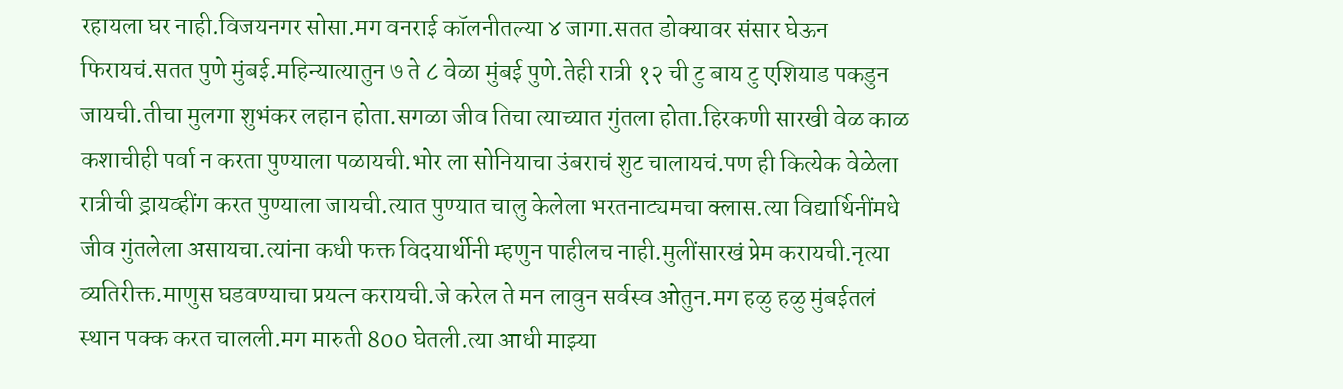रहायला घर नाही.विजयनगर सोसा.मग वनराई कॉलनीतल्या ४ जागा.सतत डोक्यावर संसार घेऊन फिरायचं.सतत पुणे मुंबई.महिन्यात्यातुन ७ ते ८ वेळा मुंबई पुणे.तेही रात्री १२ ची टु बाय टु एशियाड पकडुन जायची.तीचा मुलगा शुभंकर लहान होता.सगळा जीव तिचा त्याच्यात गुंतला होता.हिरकणी सारखी वेळ काळ कशाचीही पर्वा न करता पुण्याला पळायची.भोर ला सोनियाचा उंबराचं शुट चालायचं.पण ही कित्येक वेळेला रात्रीची ड्रायव्हींग करत पुण्याला जायची.त्यात पुण्यात चालु केलेला भरतनाट्यमचा क्लास.त्या विद्यार्थिनींमधे जीव गुंतलेला असायचा.त्यांना कधी फक्त विदयार्थीनी म्हणुन पाहीलच नाही.मुलींसारखं प्रेम करायची.नृत्या व्यतिरीक्त.माणुस घडवण्याचा प्रयत्न करायची.जे करेल ते मन लावुन सर्वस्व ओतुन.मग हळु हळु मुंबईतलं स्थान पक्क करत चालली.मग मारुती 800 घेतली.त्या आधी माझ्या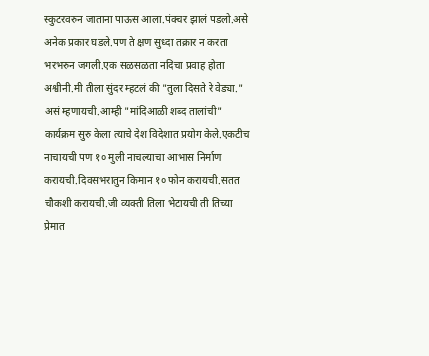स्कुटरवरुन जाताना पाऊस आला.पंक्चर झालं पडलो.असे अनेक प्रकार घडले.पण ते क्षण सुध्दा तक्रार न करता भरभरुन जगली.एक सळसळता नदिचा प्रवाह होता अश्वीनी.मी तीला सुंदर म्हटलं की "तुला दिसते रे वेड्या." असं म्हणायची.आम्ही "मांदिआळी शब्द तालांची" कार्यक्रम सुरु केला त्याचे देश विदेशात प्रयोग केले.एकटीच नाचायची पण १० मुली नाचल्याचा आभास निर्माण करायची.दिवसभरातुन किमान १० फोन करायची.सतत चौकशी करायची.जी व्यक्ती तिला भेटायची ती तिच्या प्रेमात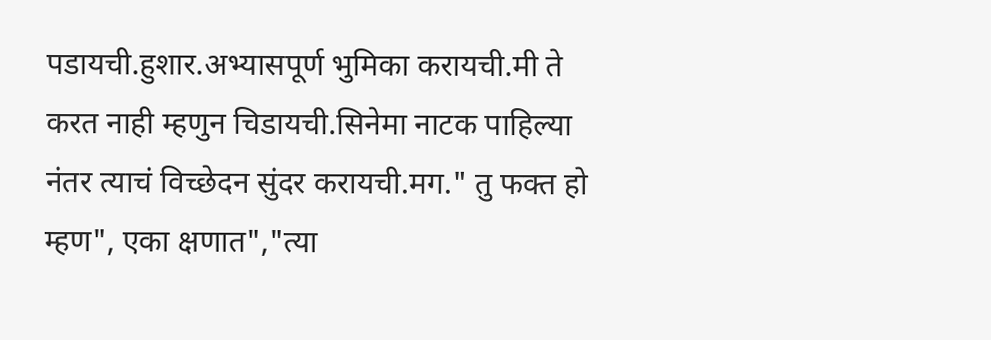पडायची.हुशार.अभ्यासपूर्ण भुमिका करायची.मी ते करत नाही म्हणुन चिडायची.सिनेमा नाटक पाहिल्या नंतर त्याचं विच्छेदन सुंदर करायची.मग." तु फक्त हो म्हण", एका क्षणात","त्या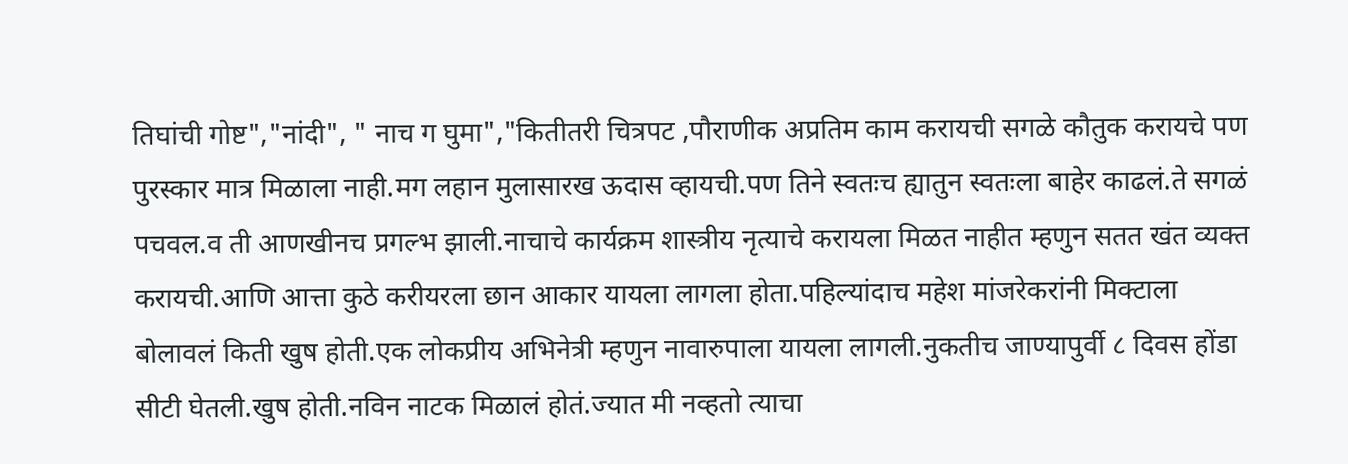तिघांची गोष्ट","नांदी", " नाच ग घुमा","कितीतरी चित्रपट ,पौराणीक अप्रतिम काम करायची सगळे कौतुक करायचे पण पुरस्कार मात्र मिळाला नाही.मग लहान मुलासारख ऊदास व्हायची.पण तिने स्वतःच ह्यातुन स्वतःला बाहेर काढलं.ते सगळं पचवल.व ती आणखीनच प्रगल्भ झाली.नाचाचे कार्यक्रम शास्त्रीय नृत्याचे करायला मिळत नाहीत म्हणुन सतत खंत व्यक्त करायची.आणि आत्ता कुठे करीयरला छान आकार यायला लागला होता.पहिल्यांदाच महेश मांजरेकरांनी मिक्टाला बोलावलं किती खुष होती.एक लोकप्रीय अभिनेत्री म्हणुन नावारुपाला यायला लागली.नुकतीच जाण्यापुर्वी ८ दिवस होंडा सीटी घेतली.खुष होती.नविन नाटक मिळालं होतं.ज्यात मी नव्हतो त्याचा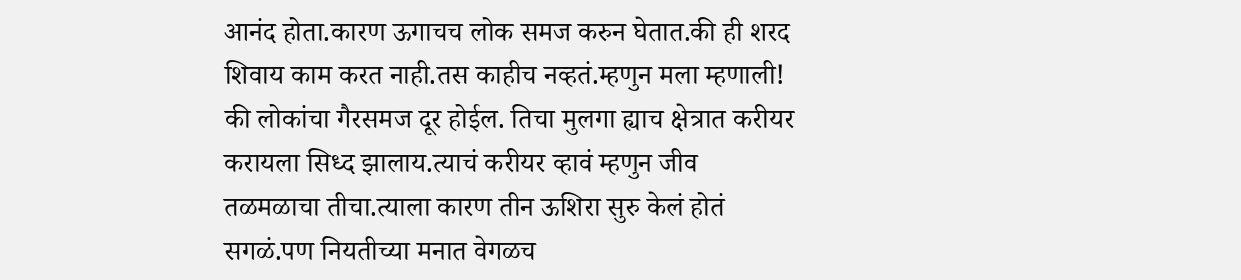आनंद होता.कारण ऊगाचच लोक समज करुन घेतात.की ही शरद शिवाय काम करत नाही.तस काहीच नव्हतं.म्हणुन मला म्हणाली! की लोकांचा गैरसमज दूर होईल. तिचा मुलगा ह्याच क्षेत्रात करीयर करायला सिध्द झालाय.त्याचं करीयर व्हावं म्हणुन जीव तळमळाचा तीचा.त्याला कारण तीन ऊशिरा सुरु केलं होतं सगळं.पण नियतीच्या मनात वेगळच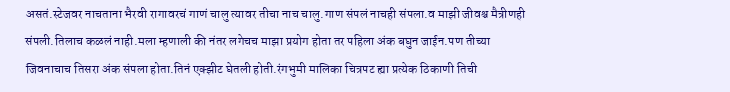असतं.स्टेजवर नाचताना भैरवी रागावरचं गाणं चालु त्यावर तीचा नाच चालु.गाण संपलं नाचही संपला.व माझी जीवश्च मैत्रीणही संपली.तिलाच कळलं नाही.मला म्हणाली की नंतर लगेचच माझा प्रयोग होता तर पहिला अंक बघुन जाईन.पण तीच्या जिवनाचाच तिसरा अंक संपला होता.तिनं एक्झीट घेतली होती.रंगभुमी मालिका चित्रपट ह्या प्रत्येक ठिकाणी तिची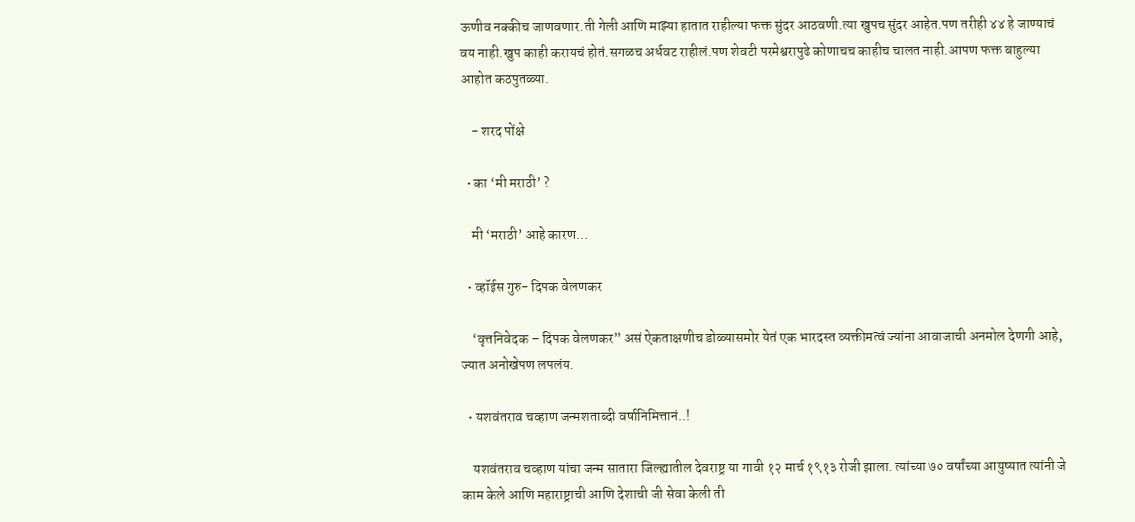ऊणीव नक्कीच जाणवणार.ती गेली आणि माझ्या हातात राहील्या फक्त सुंदर आठवणी.त्या खुपच सुंदर आहेत.पण तरीही ४४ हे जाण्याचं वय नाही.खुप काही करायचं होतं.सगळच अर्धवट राहीलं.पण शेवटी परमेश्वरापुढे कोणाचच काहीच चालत नाही.आपण फक्त बाहुल्या आहोत कठपुतळ्या.

    - शरद पोंक्षे

  • का ‘मी मराठी’ ?

    मी ‘मराठी’ आहे कारण…

  • व्हॉईस गुरु- दिपक वेलणकर

    ‘वृत्तनिवेदक – दिपक वेलणकर” असं ऐकताक्षणीच डोळ्यासमोर येतं एक भारदस्त व्यक्तीमत्वं ज्यांना आवाजाची अनमोल देणगी आहे, ज्यात अनोखेपण लपलंय.

  • यशवंतराव चव्हाण जन्मशताब्दी वर्षानिमित्तानं..!

    यशवंतराव चव्हाण यांचा जन्म सातारा जिल्ह्यातील देवराष्ट्र या गावी १२ मार्च १९१३ रोजी झाला. त्यांच्या ७० वर्षांच्या आयुष्यात त्यांनी जे काम केले आणि महाराष्ट्राची आणि देशाची जी सेवा केली ती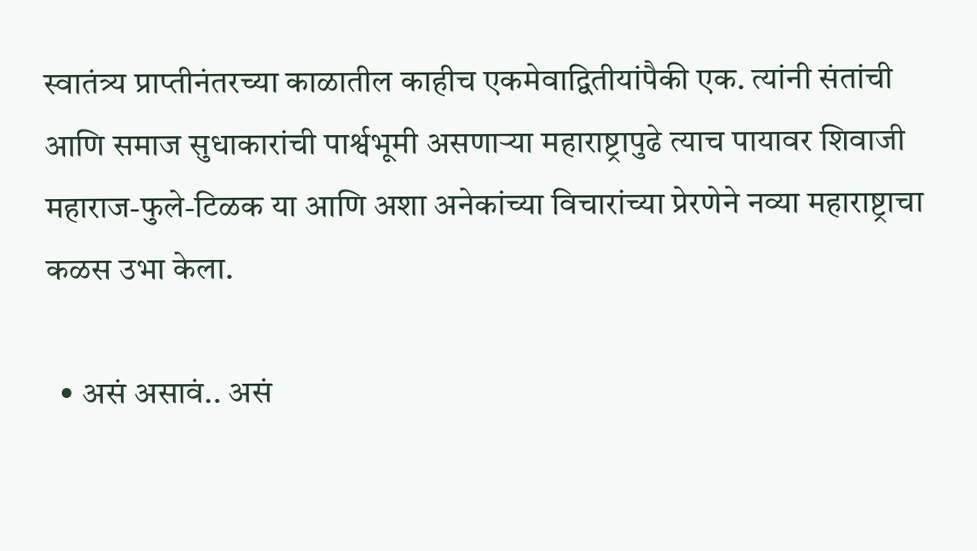स्वातंत्र्य प्राप्तीनंतरच्या काळातील काहीच एकमेवाद्वितीयांपैकी एक. त्यांनी संतांची आणि समाज सुधाकारांची पार्श्वभूमी असणाऱ्या महाराष्ट्रापुढे त्याच पायावर शिवाजी महाराज-फुले-टिळक या आणि अशा अनेकांच्या विचारांच्या प्रेरणेने नव्या महाराष्ट्राचा कळस उभा केला.

  • असं असावं.. असं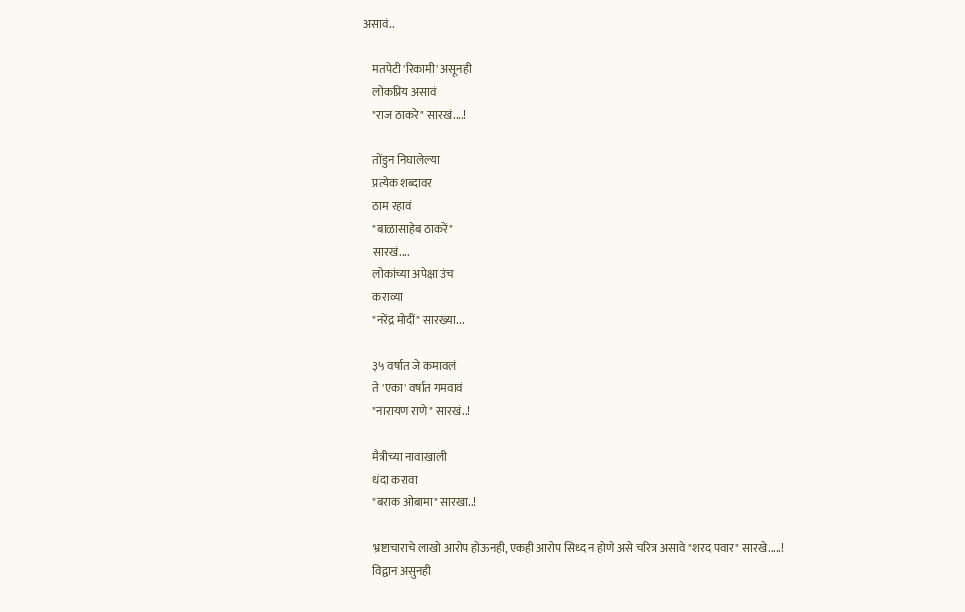असावं..

    मतपेटी 'रिकामी' असूनही
    लोकप्रिय असावं
    "राज ठाकरे" सारखं....!

    तोंडुन निघालेल्या
    प्रत्येक शब्दावर
    ठाम रहावं
    "बाळासाहेब ठाकरें"
    सारखं....
    लोकांच्या अपेक्षा उंच
    कराव्या
    "नरेंद्र मोदीं" सारख्या...

    ३५ वर्षात जे कमावलं
    ते 'एका' वर्षात गमवावं
    "नारायण राणे" सारखं..!

    मैत्रीच्या नावाखाली
    धंदा करावा
    "बराक ओबामा" सारखा..!

    भ्रष्टाचाराचे लाखो आरोप होऊनही, एकही आरोप सिध्द न होणे असे चरित्र असावे "शरद पवार" सारखे.....!
    विद्वान असुनही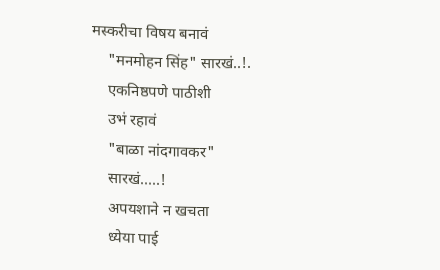मस्करीचा विषय बनावं
    "मनमोहन सिंह" सारखं..!.
    एकनिष्ठपणे पाठीशी
    उभं रहावं
    "बाळा नांदगावकर"
    सारखं.....!
    अपयशाने न खचता
    ध्येया पाई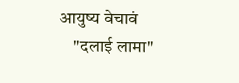आयुष्य वेचावं
    "दलाई लामा"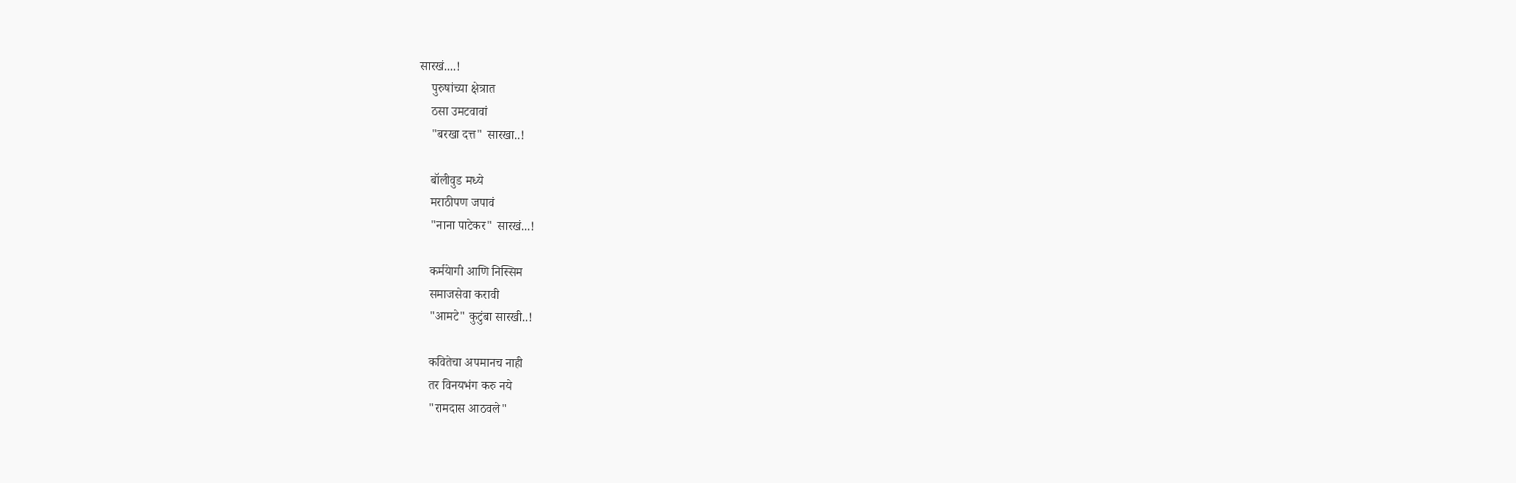सारखं....!
    पुरुषांच्या क्षेत्रात
    ठसा उमटवावां
    "बरखा दत्त" सारखा..!

    बॉलीवुड मध्ये
    मराठीपण जपावं
    "नाना पाटेकर" सारखं...!

    कर्मयेागी आणि निस्सिम
    समाजसेवा करावी
    "आमटे" कुटुंबा सारखी..!

    कवितेचा अपमानच नाही
    तर विनयभंग करु नये
    "रामदास आठवले"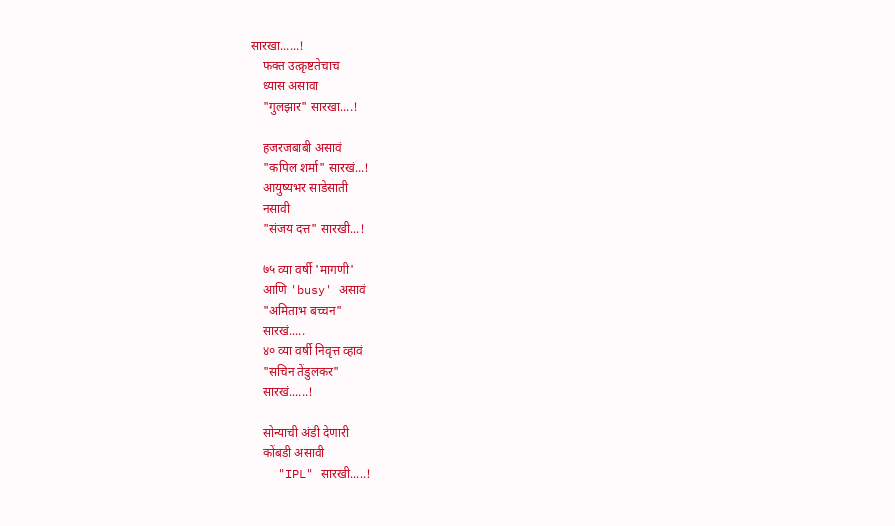सारखा......!
    फक्त उत्क्रृष्टतेचाच
    ध्यास असावा
    "गुलझार" सारखा....!

    हजरजबाबी असावं
    "कपिल शर्मा" सारखं...!
    आयुष्यभर साडेसाती
    नसावी
    "संजय दत्त" सारखी...!

    ७५ व्या वर्षी 'मागणी'
    आणि 'busy' असावं
    "अमिताभ बच्चन"
    सारखं.....
    ४० व्या वर्षी निवृत्त व्हावं
    "सचिन तेंडुलकर"
    सारखं......!

    सोन्याची अंडी देणारी
    कोंबडी असावी
    "IPL" सारखी.....!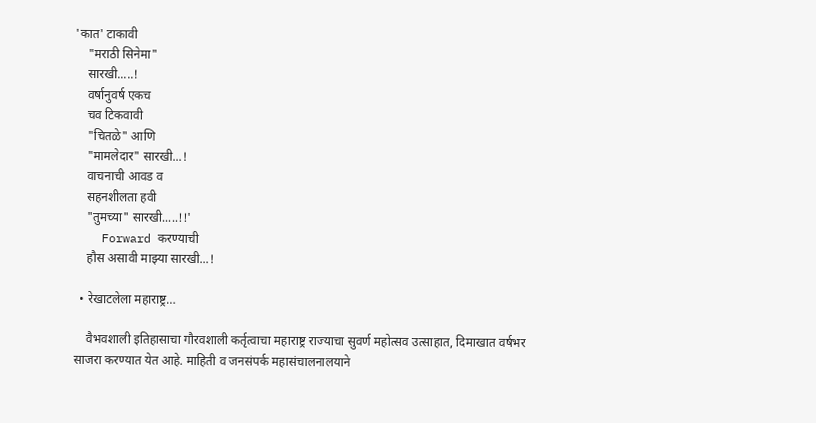'कात' टाकावी
    "मराठी सिनेमा"
    सारखी.....!
    वर्षानुवर्ष एकच
    चव टिकवावी
    "चितळे" आणि
    "मामलेदार" सारखी...!
    वाचनाची आवड व
    सहनशीलता हवी
    "तुमच्या" सारखी.....!!'
    Forward करण्याची
    हौस असावी माझ्या सारखी...!

  • रेखाटलेला महाराष्ट्र…

    वैभवशाली इतिहासाचा गौरवशाली कर्तृत्वाचा महाराष्ट्र राज्याचा सुवर्ण महोत्सव उत्साहात, दिमाखात वर्षभर साजरा करण्यात येत आहे. माहिती व जनसंपर्क महासंचालनालयाने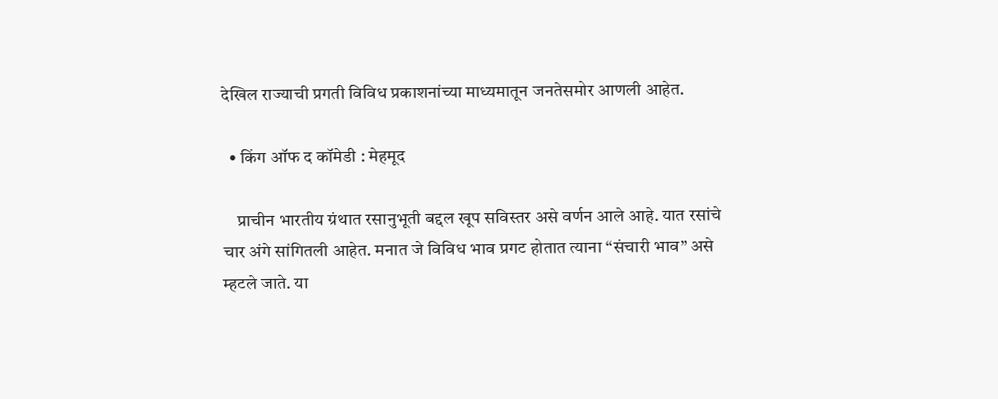देखिल राज्याची प्रगती विविध प्रकाशनांच्या माध्यमातून जनतेसमोर आणली आहेत.

  • किंग ऑफ द कॉमेडी : मेहमूद

    प्राचीन भारतीय ग्रंथात रसानुभूती बद्दल खूप सविस्तर असे वर्णन आले आहे. यात रसांचे चार अंगे सांगितली आहेत. मनात जे विविध भाव प्रगट होतात त्याना “संचारी भाव” असे म्हटले जाते. या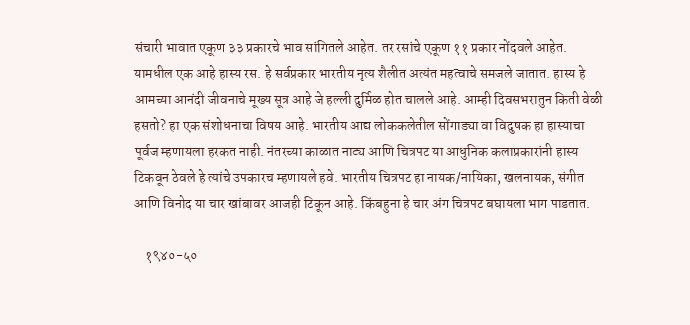संचारी भावात एकूण ३३ प्रकारचे भाव सांगितले आहेत. तर रसांचे एकूण ११ प्रकार नोंदवले आहेत. यामधील एक आहे हास्य रस. हे सर्वप्रकार भारतीय नृत्य शैलीत अत्यंत महत्वाचे समजले जातात. हास्य हे आमच्या आनंदी जीवनाचे मूख्य सूत्र आहे जे हल्ली दुर्मिळ होत चालले आहे. आम्ही दिवसभरातुन किती वेळी हसतो? हा एक संशोधनाचा विषय आहे. भारतीय आद्य लोककलेतील सोंगाड्या वा विदुषक हा हास्याचा पूर्वज म्हणायला हरकत नाही. नंतरच्या काळात नाट्य आणि चित्रपट या आधुनिक कलाप्रकारांनी हास्य टिकवून ठेवले हे त्यांचे उपकारच म्हणायले हवे. भारतीय चित्रपट हा नायक/नायिका, खलनायक, संगीत आणि विनोद या चार खांबावर आजही टिकून आहे. किंबहुना हे चार अंग चित्रपट बघायला भाग पाडतात.

    १९४०-५०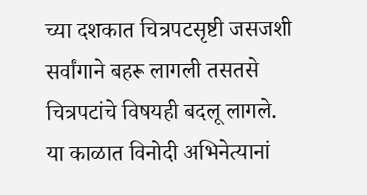च्या दशकात चित्रपटसृष्टी जसजशी सर्वांगाने बहरू लागली तसतसे चित्रपटांचे विषयही बदलू लागले. या काळात विनोदी अभिनेत्यानां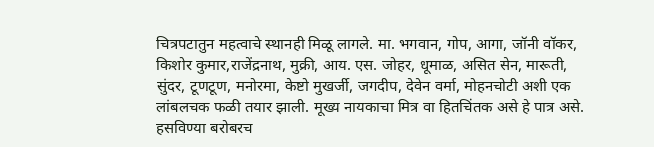चित्रपटातुन महत्वाचे स्थानही मिळू लागले. मा. भगवान, गोप, आगा, जॉनी वॉकर, किशोर कुमार,राजेंद्रनाथ, मुक्री, आय. एस. जोहर, धूमाळ, असित सेन, मारूती, सुंदर, टूणटूण, मनोरमा, केष्टो मुखर्जी, जगदीप, देवेन वर्मा, मोहनचोटी अशी एक लांबलचक फळी तयार झाली. मूख्य नायकाचा मित्र वा हितचिंतक असे हे पात्र असे. हसविण्या बरोबरच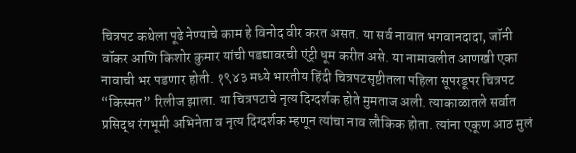चित्रपट कथेला पूढे नेण्याचे काम हे विनोद वीर करत असत. या सर्व नावात भगवानदादा, जॉनी वॉकर आणि किशोर कुमार यांची पडद्यावरची एंट्री धूम करीत असे. या नामावलीत आणखी एका नावाची भर पडणार होती. १९४३ मध्ये भारतीय हिंदी चित्रपटसृष्टीतला पहिला सूपरडूपर चित्रपट “किस्मत” रिलीज झाला. या चित्रपटाचे नृत्य दिग्दर्शक होते मुमताज अली. त्याकाळातले सर्वात प्रसिद्ध रंगभूमी अभिनेता व नृत्य दिग्दर्शक म्हणून त्यांचा नाव लौकिक होता. त्यांना एकूण आठ मुलं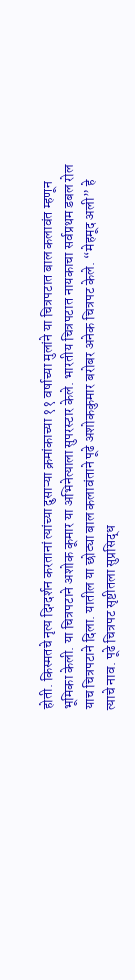होती. किस्मतचे नृत्य दिग्दर्शन करतानां त्यांच्या दुसाऱ्या क्रमांकाच्या ११ वर्षाच्या मुलांने या चित्रपटात बाल कलावंत म्हणून भूमिका केली. या चित्रपटाने अशोक कूमार या अभिनेत्याला सुपरस्टार केले. भारतीय चित्रपटात नायकाचा सर्वप्रथम डबल रोल याच चित्रपटाने दिला. यातील या छोट्या बाल कलावंताने पूढे अशोककुमार बरोबर अनेक चित्रपट केले. “मेहमूद अली” हे त्याचे नाव. पूढे चित्रपट सृष्टीतला सुप्रसिद्ध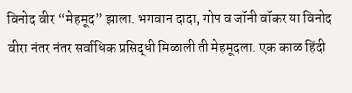विनोद वीर “मेहमूद” झाला. भगवान दादा, गोप व जॉनी वॉकर या विनोद वीरा नंतर नंतर सर्वाधिक प्रसिद्धी मिळाली ती मेहमूदला. एक काळ हिंदी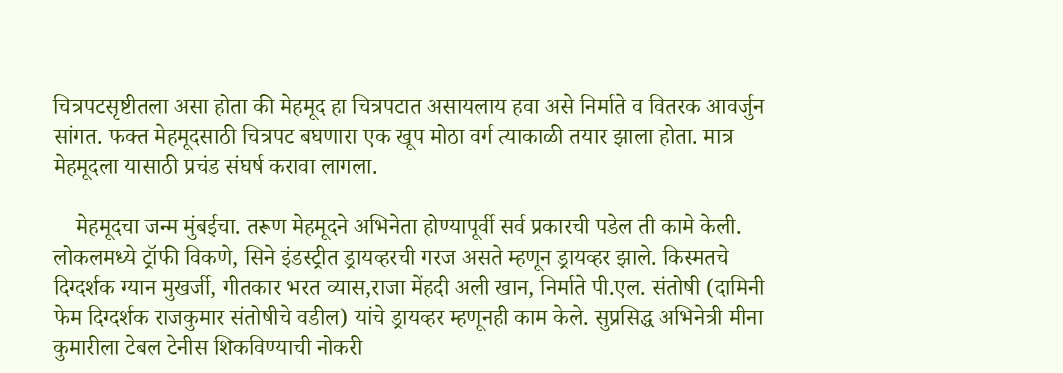चित्रपटसृष्टीतला असा होता की मेहमूद हा चित्रपटात असायलाय हवा असे निर्माते व वितरक आवर्जुन सांगत. फक्त मेहमूदसाठी चित्रपट बघणारा एक खूप मोठा वर्ग त्याकाळी तयार झाला होता. मात्र मेहमूदला यासाठी प्रचंड संघर्ष करावा लागला.

    मेहमूदचा जन्म मुंबईचा. तरूण मेहमूदने अभिनेता होण्यापूर्वी सर्व प्रकारची पडेल ती कामे केली. लोकलमध्ये ट्रॉफी विकणे, सिने इंडस्ट्रीत ड्रायव्हरची गरज असते म्हणून ड्रायव्हर झाले. किस्मतचे दिग्दर्शक ग्यान मुखर्जी, गीतकार भरत व्यास,राजा मेंहदी अली खान, निर्माते पी.एल. संतोषी (दामिनी फेम दिग्दर्शक राजकुमार संतोषीचे वडील) यांचे ड्रायव्हर म्हणूनही काम केले. सुप्रसिद्ध अभिनेत्री मीना कुमारीला टेबल टेनीस शिकविण्याची नोकरी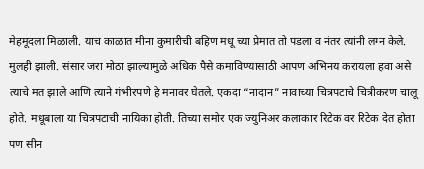मेहमूदला मिळाली. याच काळात मीना कुमारीची बहिण मधू च्या प्रेमात तो पडला व नंतर त्यांनी लग्न केले. मुलही झाली. संसार जरा मोठा झाल्यामुळे अधिक पैसे कमाविण्यासाठी आपण अभिनय करायला हवा असे त्याचे मत झाले आणि त्याने गंभीरपणे हे मनावर घेतले. एकदा “नादान” नावाच्या चित्रपटाचे चित्रीकरण चालू होते. मधूबाला या चित्रपटाची नायिका होती. तिच्या समोर एक ज्युनिअर कलाकार रिटेक वर रिटेक देत होता पण सीन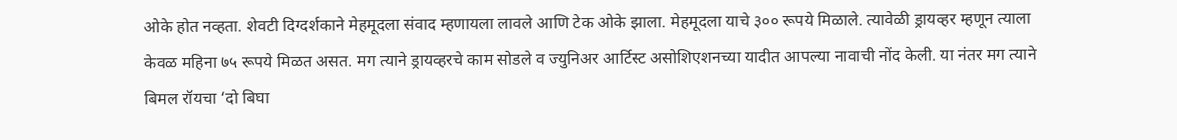ओके होत नव्हता. शेवटी दिग्दर्शकाने मेहमूदला संवाद म्हणायला लावले आणि टेक ओके झाला. मेहमूदला याचे ३०० रूपये मिळाले. त्यावेळी ड्रायव्हर म्हणून त्याला केवळ महिना ७५ रूपये मिळत असत. मग त्याने ड्रायव्हरचे काम सोडले व ज्युनिअर आर्टिस्ट असोशिएशनच्या यादीत आपल्या नावाची नोंद केली. या नंतर मग त्याने बिमल रॉयचा ‘दो बिघा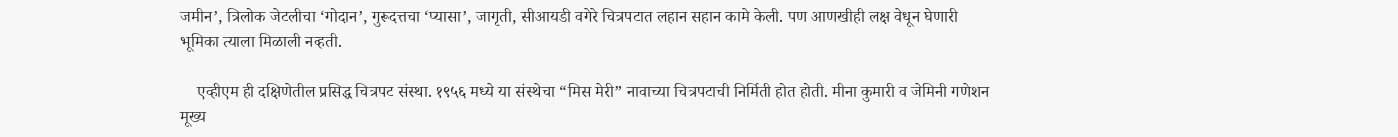जमीन’, त्रिलोक जेटलीचा ‘गोदान’, गुरूदत्तचा ‘प्यासा’, जागृती, सीआयडी वगेरे चित्रपटात लहान सहान कामे केली. पण आणखीही लक्ष वेधून घेणारी भूमिका त्याला मिळाली नव्हती.

    एव्हीएम ही दक्षिणेतील प्रसिद्ध चित्रपट संस्था. १९५६ मध्ये या संस्थेचा “मिस मेरी” नावाच्या चित्रपटाची निर्मिती होत होती. मीना कुमारी व जेमिनी गणेशन मूख्य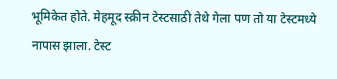भूमिकेत होते. मेहमूद स्क्रीन टेस्टसाठी तेथे गेला पण तो या टेस्टमध्ये नापास झाला. टेस्ट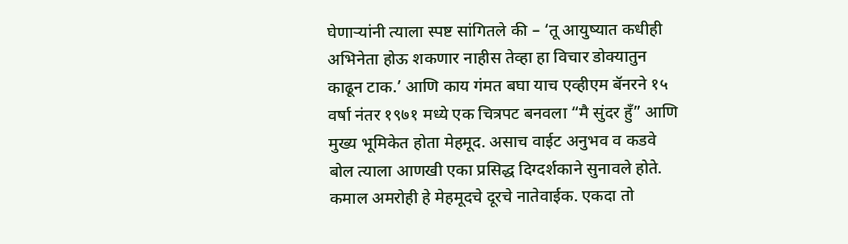घेणाऱ्यांनी त्याला स्पष्ट सांगितले की – ‘तू आयुष्यात कधीही अभिनेता होऊ शकणार नाहीस तेव्हा हा विचार डोक्यातुन काढून टाक.’ आणि काय गंमत बघा याच एव्हीएम बॅनरने १५ वर्षा नंतर १९७१ मध्ये एक चित्रपट बनवला “मै सुंदर हुँ” आणि मुख्य भूमिकेत होता मेहमूद. असाच वाईट अनुभव व कडवे बोल त्याला आणखी एका प्रसिद्ध दिग्दर्शकाने सुनावले होते. कमाल अमरोही हे मेहमूदचे दूरचे नातेवाईक. एकदा तो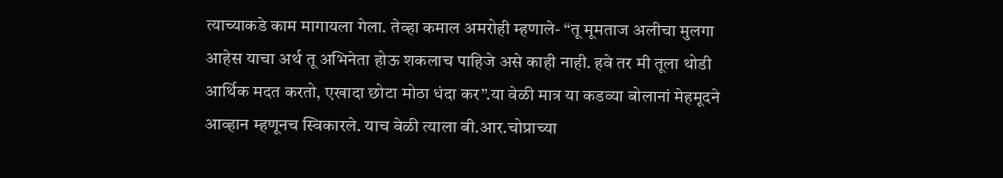त्याच्याकडे काम मागायला गेला. तेव्हा कमाल अमरोही म्हणाले- “तू मूमताज अलीचा मुलगा आहेस याचा अर्थ तू अभिनेता होऊ शकलाच पाहिजे असे काही नाही. हवे तर मी तूला थोडी आर्थिक मदत करतो, एखादा छोटा मोठा धंदा कर”.या वेळी मात्र या कडव्या बोलानां मेहमूदने आव्हान म्हणूनच स्विकारले. याच वेळी त्याला बी.आर.चोप्राच्या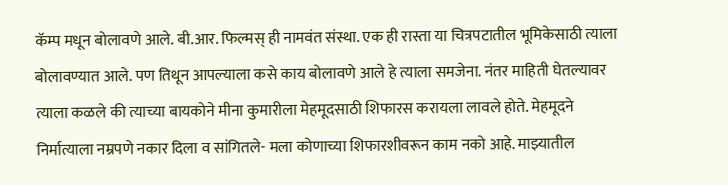कॅम्प मधून बोलावणे आले. बी.आर. फिल्मस् ही नामवंत संस्था. एक ही रास्ता या चित्रपटातील भूमिकेसाठी त्याला बोलावण्यात आले. पण तिथून आपल्याला कसे काय बोलावणे आले हे त्याला समजेना. नंतर माहिती घेतल्यावर त्याला कळले की त्याच्या बायकोने मीना कुमारीला मेहमूदसाठी शिफारस करायला लावले होते. मेहमूदने निर्मात्याला नम्रपणे नकार दिला व सांगितले- मला कोणाच्या शिफारशीवरून काम नको आहे. माझ्यातील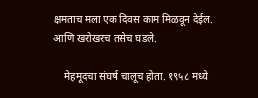क्षमताच मला एक दिवस काम मिळवून देईल. आणि खरोखरच तसेच घडले.

    मेहमूदचा संघर्ष चालूच होता. १९५८ मध्ये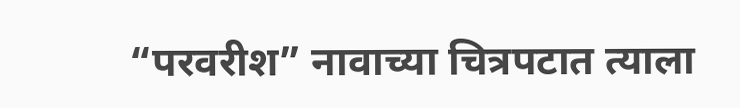“परवरीश” नावाच्या चित्रपटात त्याला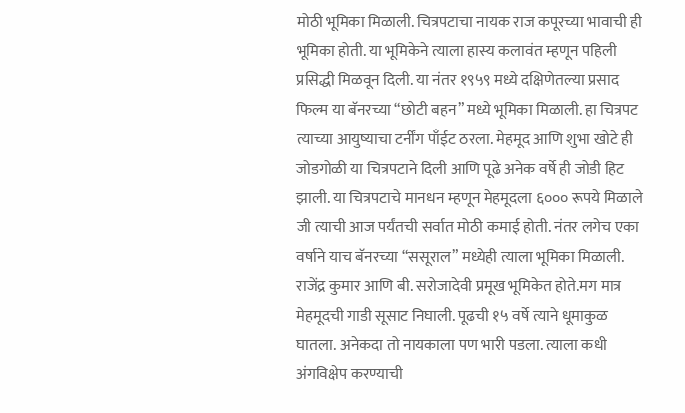मोठी भूमिका मिळाली. चित्रपटाचा नायक राज कपूरच्या भावाची ही भूमिका होती. या भूमिकेने त्याला हास्य कलावंत म्हणून पहिली प्रसिद्धी मिळवून दिली. या नंतर १९५९ मध्ये दक्षिणेतल्या प्रसाद फिल्म या बॅनरच्या “छोटी बहन” मध्ये भूमिका मिळाली. हा चित्रपट त्याच्या आयुष्याचा टर्नींग पाँईट ठरला. मेहमूद आणि शुभा खोटे ही जोडगोळी या चित्रपटाने दिली आणि पूढे अनेक वर्षे ही जोडी हिट झाली. या चित्रपटाचे मानधन म्हणून मेहमूदला ६००० रूपये मिळाले जी त्याची आज पर्यंतची सर्वात मोठी कमाई होती. नंतर लगेच एका वर्षाने याच बॅनरच्या “ससूराल” मध्येही त्याला भूमिका मिळाली. राजेंद्र कुमार आणि बी. सरोजादेवी प्रमूख भूमिकेत होते.मग मात्र मेहमूदची गाडी सूसाट निघाली. पूढची १५ वर्षे त्याने धूमाकुळ घातला. अनेकदा तो नायकाला पण भारी पडला. त्याला कधी अंगविक्षेप करण्याची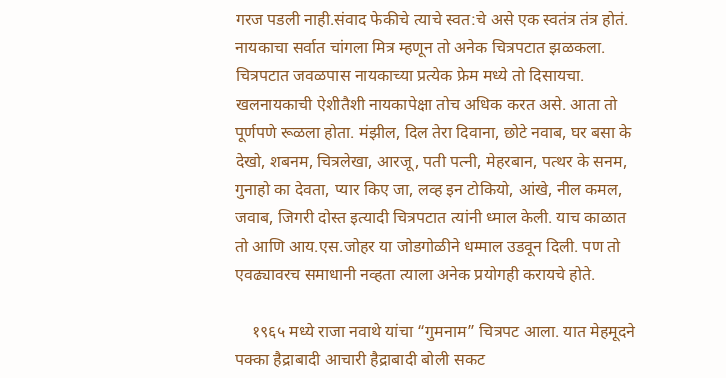गरज पडली नाही.संवाद फेकीचे त्याचे स्वत:चे असे एक स्वतंत्र तंत्र होतं. नायकाचा सर्वात चांगला मित्र म्हणून तो अनेक चित्रपटात झळकला. चित्रपटात जवळपास नायकाच्या प्रत्येक फ्रेम मध्ये तो दिसायचा. खलनायकाची ऐशीतैशी नायकापेक्षा तोच अधिक करत असे. आता तो पूर्णपणे रूळला होता. मंझील, दिल तेरा दिवाना, छोटे नवाब, घर बसा के देखो, शबनम, चित्रलेखा, आरजू, पती पत्नी, मेहरबान, पत्थर के सनम, गुनाहो का देवता, प्यार किए जा, लव्ह इन टोकियो, आंखे, नील कमल, जवाब, जिगरी दोस्त इत्यादी चित्रपटात त्यांनी ध्माल केली. याच काळात तो आणि आय.एस.जोहर या जोडगोळीने धम्माल उडवून दिली. पण तो एवढ्यावरच समाधानी नव्हता त्याला अनेक प्रयोगही करायचे होते.

    १९६५ मध्ये राजा नवाथे यांचा “गुमनाम” चित्रपट आला. यात मेहमूदने पक्का हैद्राबादी आचारी हैद्राबादी बोली सकट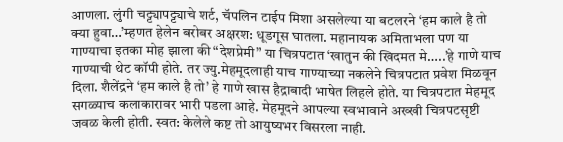आणला. लुंगी चट्ट्यापट्ट्याचे शर्ट, चॅपलिन टाईप मिशा असलेल्या या बटलरने ‘हम काले है तो क्या हुवा…’म्हणत हेलेन बरोबर अक्षरश: धूडगूस घातला. महानायक अमिताभला पण या गाण्याचा इतका मोह झाला की “देशप्रेमी” या चित्रपटात ‘खातुन की खिदमत मे…..’हे गाणे याच गाण्याची थेट कॉपी होते. तर ज्यु.मेहमूदलाही याच गाण्याच्या नकलेने चित्रपटात प्रवेश मिळवून दिला. शैलेंद्रने ‘हम काले है तो’ हे गाणे खास हैद्राबादी भाषेत लिहले होते. या चित्रपटात मेहमूद सगळ्याच कलाकारावर भारी पडला आहे. मेहमूदने आपल्या स्वभावाने अख्खी चित्रपटसृष्टी जवळ केली होती. स्वत: केलेले कष्ट तो आयुष्यभर विसरला नाही.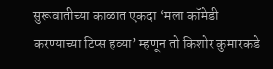सुरूवातीच्या काळात एकदा ‘मला कॉमेडी करण्याच्या टिप्स हव्या’ म्हणून तो किशोर कुमारकडे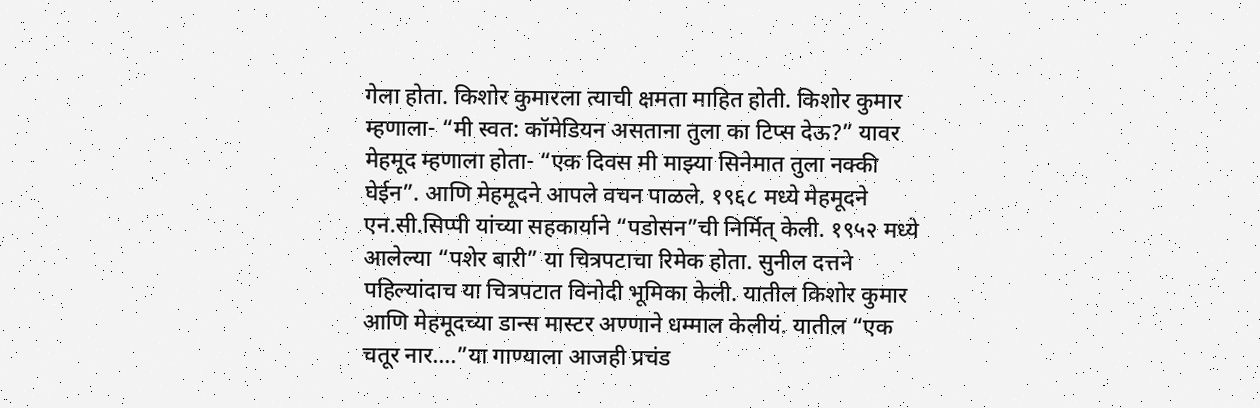गेला होता. किशोर कुमारला त्याची क्षमता माहित होती. किशोर कुमार म्हणाला- “मी स्वत: कॉमेडियन असताना तुला का टिप्स देऊ?” यावर मेहमूद म्हणाला होता- “एक दिवस मी माझ्या सिनेमात तुला नक्की घेईन”. आणि मेहमूदने आपले वचन पाळले. १९६८ मध्ये मेहमूदने एन.सी.सिप्पी यांच्या सहकार्याने “पडोसन”ची निर्मित् केली. १९५२ मध्ये आलेल्या “पशेर बारी” या चित्रपटाचा रिमेक होता. सुनील दत्तने पहिल्यांदाच या चित्रपटात विनोदी भूमिका केली. यातील किशोर कुमार आणि मेहमूदच्या डान्स मास्टर अण्णाने धम्माल केलीयं. यातील “एक चतूर नार….”या गाण्याला आजही प्रचंड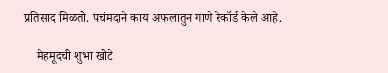प्रतिसाद मिळतो. पचंमदाने काय अफलातुन गाणे रेकॉर्ड केले आहे.

    मेहमूदची शुभा खोटे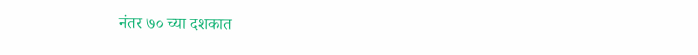नंतर ७० च्या दशकात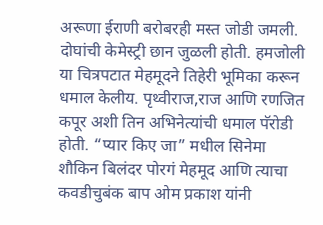अरूणा ईराणी बरोबरही मस्त जोडी जमली. दोघांची केमेस्ट्री छान जुळली होती. हमजोली या चित्रपटात मेहमूदने तिहेरी भूमिका करून धमाल केलीय. पृथ्वीराज,राज आणि रणजित कपूर अशी तिन अभिनेत्यांची धमाल पॅरोडी होती. “प्यार किए जा” मधील सिनेमा शौकिन बिलंदर पोरगं मेहमूद आणि त्याचा कवडीचुबंक बाप ओम प्रकाश यांनी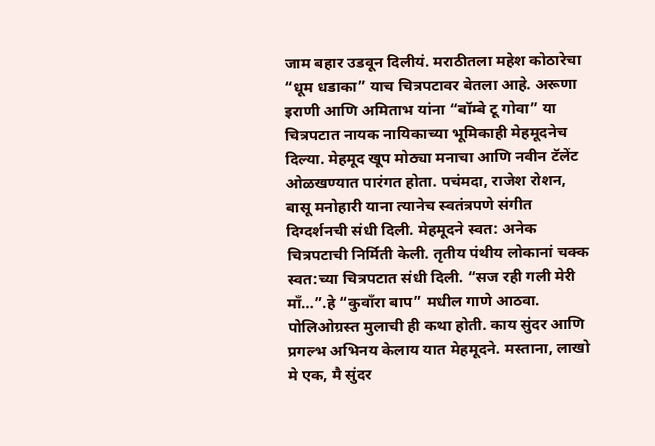जाम बहार उडवून दिलीयं. मराठीतला महेश कोठारेचा “धूम धडाका” याच चित्रपटावर बेतला आहे. अरूणा इराणी आणि अमिताभ यांना “बॉम्बे टू गोवा” या चित्रपटात नायक नायिकाच्या भूमिकाही मेहमूदनेच दिल्या. मेहमूद खूप मोठ्या मनाचा आणि नवीन टॅलेंट ओळखण्यात पारंगत होता. पचंमदा, राजेश रोशन, बासू मनोहारी याना त्यानेच स्वतंत्रपणे संगीत दिग्दर्शनची संधी दिली. मेहमूदने स्वत: अनेक चित्रपटाची निर्मिती केली. तृतीय पंथीय लोकानां चक्क स्वत:च्या चित्रपटात संधी दिली. “सज रही गली मेरी माँ…”.हे “कुवाँरा बाप” मधील गाणे आठवा. पोलिओग्रस्त मुलाची ही कथा होती. काय सुंदर आणि प्रगल्भ अभिनय केलाय यात मेहमूदने. मस्ताना, लाखो मे एक, मै सुंदर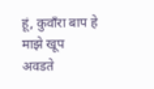हूं, कुवाँरा बाप हे माझे खूप अवडते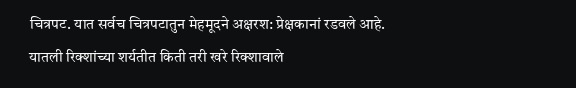चित्रपट. यात सर्वच चित्रपटातुन मेहमूदने अक्षरश: प्रेक्षकानां रडवले आहे. यातली रिक्शांच्या शर्यतीत किती तरी खरे रिक्शावाले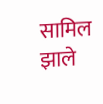सामिल झाले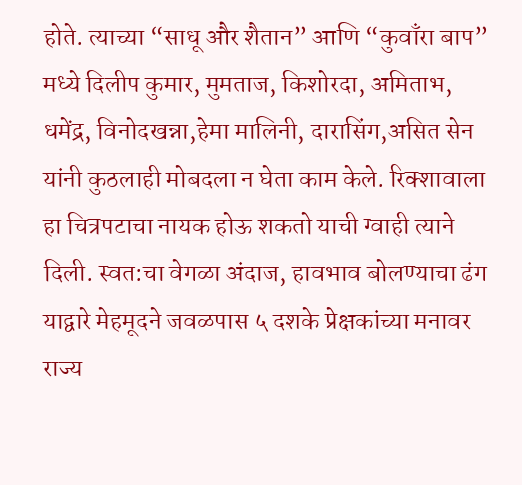होते. त्याच्या “साधू और शैतान” आणि “कुवाँरा बाप” मध्ये दिलीप कुमार, मुमताज, किशोरदा, अमिताभ, धमेंद्र, विनोदखन्ना,हेमा मालिनी, दारासिंग,असित सेन यांनी कुठलाही मोबदला न घेता काम केले. रिक्शावाला हा चित्रपटाचा नायक होऊ शकतो याची ग्वाही त्याने दिली. स्वत:चा वेगळा अंदाज, हावभाव बोलण्याचा ढंग याद्वारे मेहमूदने जवळपास ५ दशके प्रेक्षकांच्या मनावर राज्य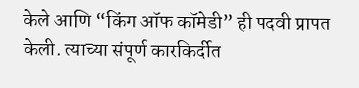केले आणि “किंग ऑफ कॉमेडी” ही पदवी प्रापत केली. त्याच्या संपूर्ण कारकिर्दीत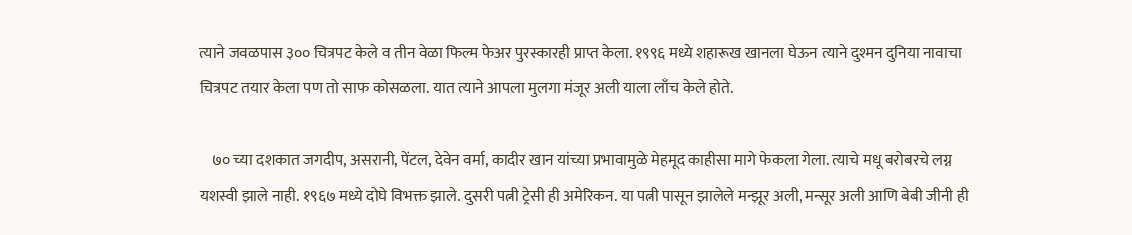त्याने जवळपास ३०० चित्रपट केले व तीन वेळा फिल्म फेअर पुरस्कारही प्राप्त केला. १९९६ मध्ये शहारूख खानला घेऊन त्याने दुश्मन दुनिया नावाचा चित्रपट तयार केला पण तो साफ कोसळला. यात त्याने आपला मुलगा मंजूर अली याला लाँच केले होते.

    ७० च्या दशकात जगदीप, असरानी, पेंटल, देवेन वर्मा, कादीर खान यांच्या प्रभावामुळे मेहमूद काहीसा मागे फेकला गेला. त्याचे मधू बरोबरचे लग्न यशस्वी झाले नाही. १९६७ मध्ये दोघे विभक्त झाले. दुसरी पत्नी ट्रेसी ही अमेरिकन. या पत्नी पासून झालेले मन्झूर अली, मन्सूर अली आणि बेबी जीनी ही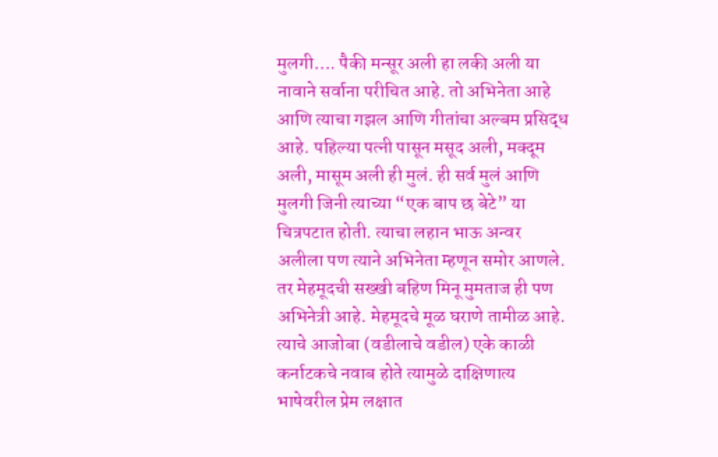मुलगी…. पैकी मन्सूर अली हा लकी अली या नावाने सर्वाना परीचित आहे. तो अभिनेता आहे आणि त्याचा गझल आणि गीतांचा अल्बम प्रसिद्ध आहे. पहिल्या पत्नी पासून मसूद अली, मक्दूम अली, मासूम अली ही मुलं. ही सर्व मुलं आणि मुलगी जिनी त्याच्या “एक बाप छ बेटे” या चित्रपटात होती. त्याचा लहान भाऊ अन्वर अलीला पण त्याने अभिनेता म्हणून समोर आणले. तर मेहमूदची सख्खी बहिण मिनू मुमताज ही पण अभिनेत्री आहे. मेहमूदचे मूळ घराणे तामीळ आहे. त्याचे आजोबा (वडीलाचे वडील) एके काळी कर्नाटकचे नवाब होते त्यामुळे दाक्षिणात्य भाषेवरील प्रेम लक्षात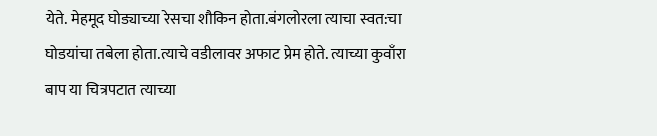येते. मेहमूद घोड्याच्या रेसचा शौकिन होता.बंगलोरला त्याचा स्वत:चा घोडयांचा तबेला होता.त्याचे वडीलावर अफाट प्रेम होते. त्याच्या कुवाँरा बाप या चित्रपटात त्याच्या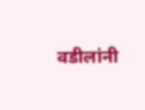वडीलांनी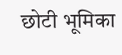छोटी भूमिका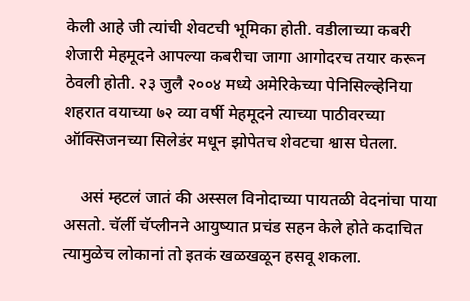केली आहे जी त्यांची शेवटची भूमिका होती. वडीलाच्या कबरी शेजारी मेहमूदने आपल्या कबरीचा जागा आगोदरच तयार करून ठेवली होती. २३ जुलै २००४ मध्ये अमेरिकेच्या पेनिसिल्व्हेनिया शहरात वयाच्या ७२ व्या वर्षी मेहमूदने त्याच्या पाठीवरच्या ऑक्सिजनच्या सिलेडंर मधून झोपेतच शेवटचा श्वास घेतला.

    असं म्हटलं जातं की अस्सल विनोदाच्या पायतळी वेदनांचा पाया असतो. चॅर्ली चॅप्लीनने आयुष्यात प्रचंड सहन केले होते कदाचित त्यामुळेच लोकानां तो इतकं खळखळून हसवू शकला.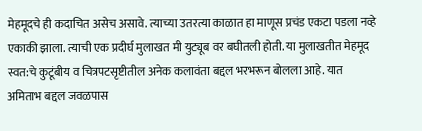मेहमूदचे ही कदाचित असेच असावे. त्याच्या उतरत्या काळात हा माणूस प्रचंड एकटा पडला नव्हे एकाकी झाला. त्याची एक प्रदीर्घ मुलाखत मी युट्यूब वर बघीतली होती. या मुलाखतीत मेहमूद स्वत:चे कुटूंबीय व चित्रपटसृष्टीतील अनेक कलावंता बद्दल भरभरून बोलला आहे. यात अमिताभ बद्दल जवळपास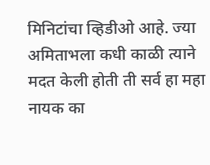मिनिटांचा व्हिडीओ आहे. ज्या अमिताभला कधी काळी त्याने मदत केली होती ती सर्व हा महा नायक का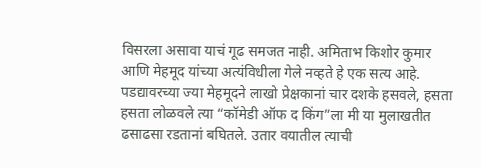विसरला असावा याचं गूढ समजत नाही. अमिताभ किशोर कुमार आणि मेहमूद यांच्या अत्यंविधीला गेले नव्हते हे एक सत्य आहे. पडद्यावरच्या ज्या मेहमूदने लाखो प्रेक्षकानां चार दशके हसवले, हसता हसता लोळवले त्या “कॉमेडी ऑफ द किंग”ला मी या मुलाखतीत ढसाढसा रडतानां बघितले. उतार वयातील त्याची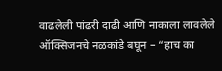वाढलेली पांढरी दाढी आणि नाकाला लावलेले ऑक्सिजनचे नळकांडे बघून – “हाच का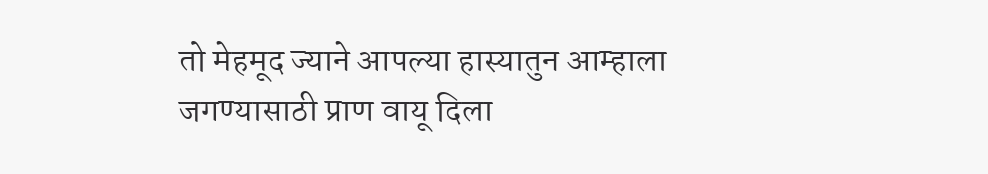तो मेहमूद ज्याने आपल्या हास्यातुन आम्हाला जगण्यासाठी प्राण वायू दिला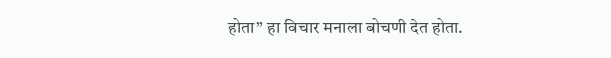होता” हा विचार मनाला बोचणी देत होता.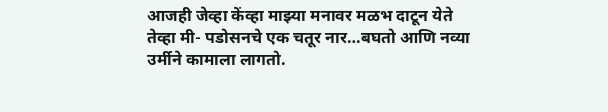आजही जेव्हा केंव्हा माझ्या मनावर मळभ दाटून येते तेव्हा मी- पडोसनचे एक चतूर नार…बघतो आणि नव्या उर्मीने कामाला लागतो.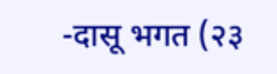-दासू भगत (२३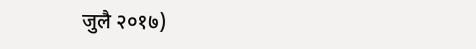जुलै २०१७)